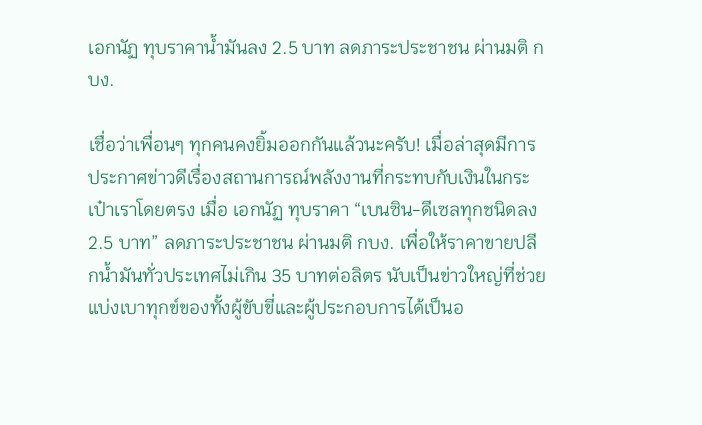เอกนัฏ ทุบราคาน้ำมันลง 2.5 บาท ลดภาระประชาชน ผ่านมติ กบง.

เชื่อว่าเพื่อนๆ ทุกคนคงยิ้มออกกันแล้วนะครับ! เมื่อล่าสุดมีการประกาศข่าวดีเรื่องสถานการณ์พลังงานที่กระทบกับเงินในกระเป๋าเราโดยตรง เมื่อ เอกนัฏ ทุบราคา “เบนซิน-ดีเซลทุกชนิดลง 2.5 บาท” ลดภาระประชาชน ผ่านมติ กบง. เพื่อให้ราคาขายปลีกน้ำมันทั่วประเทศไม่เกิน 35 บาทต่อลิตร นับเป็นข่าวใหญ่ที่ช่วยแบ่งเบาทุกข์ของทั้งผู้ขับขี่และผู้ประกอบการได้เป็นอ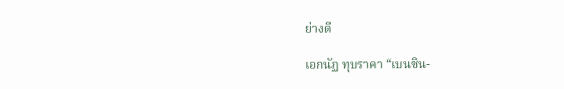ย่างดี

เอกนัฏ ทุบราคา “เบนซิน-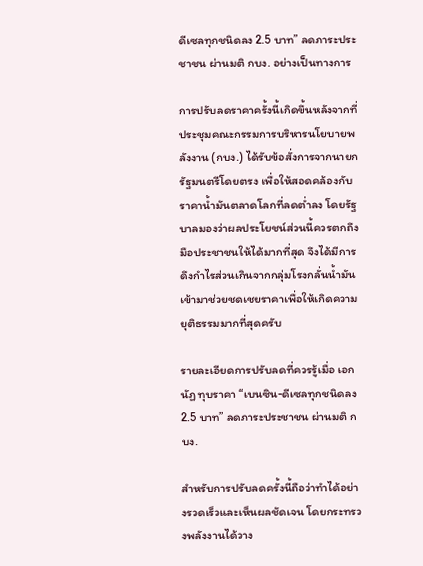ดีเซลทุกชนิดลง 2.5 บาท” ลดภาระประชาชน ผ่านมติ กบง. อย่างเป็นทางการ

การปรับลดราคาครั้งนี้เกิดขึ้นหลังจากที่ประชุมคณะกรรมการบริหารนโยบายพลังงาน (กบง.) ได้รับข้อสั่งการจากนายกรัฐมนตรีโดยตรง เพื่อให้สอดคล้องกับราคาน้ำมันตลาดโลกที่ลดต่ำลง โดยรัฐบาลมองว่าผลประโยชน์ส่วนนี้ควรตกถึงมือประชาชนให้ได้มากที่สุด จึงได้มีการดึงกำไรส่วนเกินจากกลุ่มโรงกลั่นน้ำมันเข้ามาช่วยชดเชยราคาเพื่อให้เกิดความยุติธรรมมากที่สุดครับ

รายละเอียดการปรับลดที่ควรรู้เมื่อ เอกนัฏ ทุบราคา “เบนซิน-ดีเซลทุกชนิดลง 2.5 บาท” ลดภาระประชาชน ผ่านมติ กบง.

สำหรับการปรับลดครั้งนี้ถือว่าทำได้อย่างรวดเร็วและเห็นผลชัดเจน โดยกระทรวงพลังงานได้วาง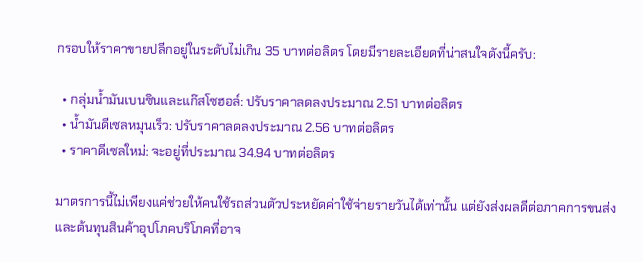กรอบให้ราคาขายปลีกอยู่ในระดับไม่เกิน 35 บาทต่อลิตร โดยมีรายละเอียดที่น่าสนใจดังนี้ครับ:

  • กลุ่มน้ำมันเบนซินและแก๊สโซฮอล์: ปรับราคาลดลงประมาณ 2.51 บาทต่อลิตร
  • น้ำมันดีเซลหมุนเร็ว: ปรับราคาลดลงประมาณ 2.56 บาทต่อลิตร
  • ราคาดีเซลใหม่: จะอยู่ที่ประมาณ 34.94 บาทต่อลิตร

มาตรการนี้ไม่เพียงแค่ช่วยให้คนใช้รถส่วนตัวประหยัดค่าใช้จ่ายรายวันได้เท่านั้น แต่ยังส่งผลดีต่อภาคการขนส่งและต้นทุนสินค้าอุปโภคบริโภคที่อาจ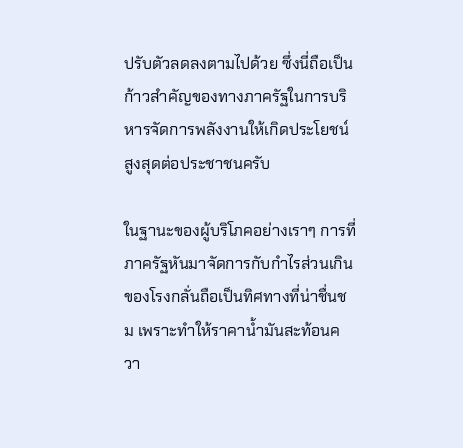ปรับตัวลดลงตามไปด้วย ซึ่งนี่ถือเป็นก้าวสำคัญของทางภาครัฐในการบริหารจัดการพลังงานให้เกิดประโยชน์สูงสุดต่อประชาชนครับ

ในฐานะของผู้บริโภคอย่างเราๆ การที่ภาครัฐหันมาจัดการกับกำไรส่วนเกินของโรงกลั่นถือเป็นทิศทางที่น่าชื่นชม เพราะทำให้ราคาน้ำมันสะท้อนควา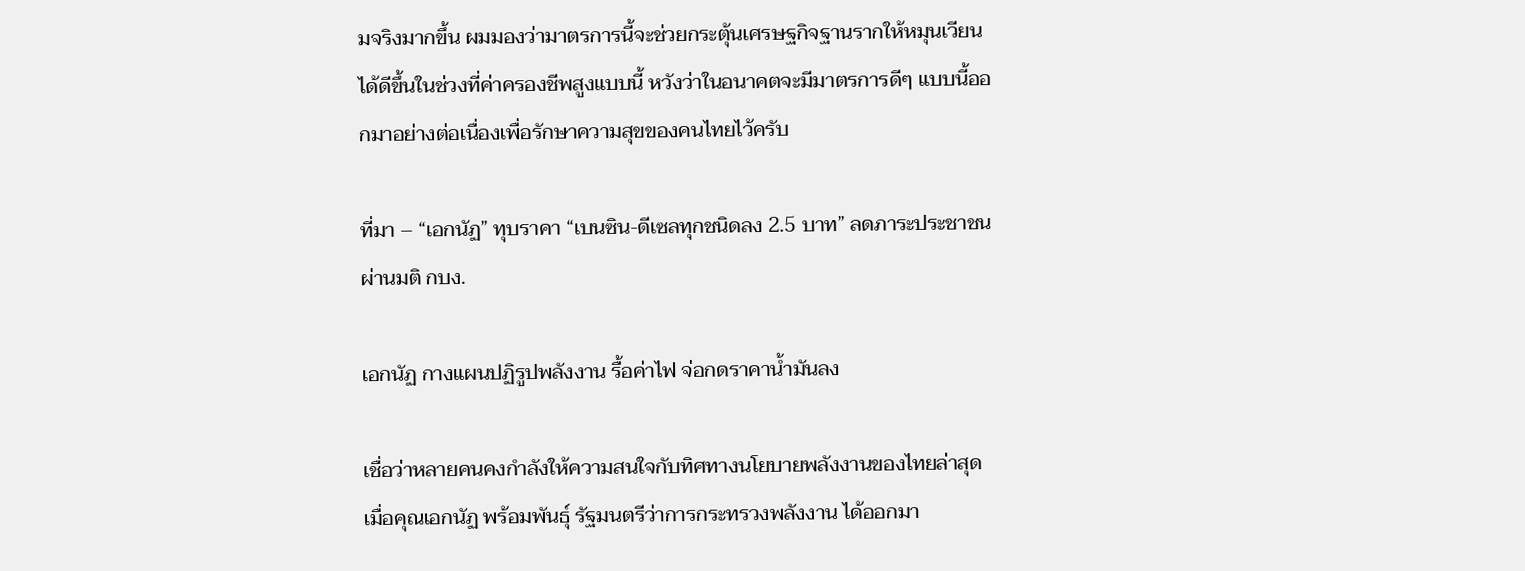มจริงมากขึ้น ผมมองว่ามาตรการนี้จะช่วยกระตุ้นเศรษฐกิจฐานรากให้หมุนเวียนได้ดีขึ้นในช่วงที่ค่าครองชีพสูงแบบนี้ หวังว่าในอนาคตจะมีมาตรการดีๆ แบบนี้ออกมาอย่างต่อเนื่องเพื่อรักษาความสุขของคนไทยไว้ครับ

ที่มา – “เอกนัฏ” ทุบราคา “เบนซิน-ดีเซลทุกชนิดลง 2.5 บาท” ลดภาระประชาชน ผ่านมติ กบง.

เอกนัฏ กางแผนปฏิรูปพลังงาน รื้อค่าไฟ จ่อกดราคาน้ำมันลง

เชื่อว่าหลายคนคงกำลังให้ความสนใจกับทิศทางนโยบายพลังงานของไทยล่าสุด เมื่อคุณเอกนัฏ พร้อมพันธุ์ รัฐมนตรีว่าการกระทรวงพลังงาน ได้ออกมา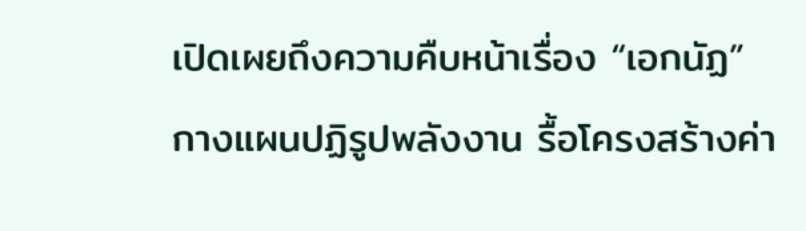เปิดเผยถึงความคืบหน้าเรื่อง “เอกนัฏ” กางแผนปฏิรูปพลังงาน รื้อโครงสร้างค่า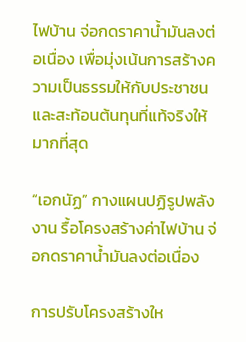ไฟบ้าน จ่อกดราคาน้ำมันลงต่อเนื่อง เพื่อมุ่งเน้นการสร้างความเป็นธรรมให้กับประชาชนและสะท้อนต้นทุนที่แท้จริงให้มากที่สุด

“เอกนัฏ” กางแผนปฏิรูปพลังงาน รื้อโครงสร้างค่าไฟบ้าน จ่อกดราคาน้ำมันลงต่อเนื่อง

การปรับโครงสร้างให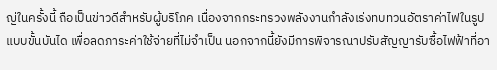ญ่ในครั้งนี้ ถือเป็นข่าวดีสำหรับผู้บริโภค เนื่องจากกระทรวงพลังงานกำลังเร่งทบทวนอัตราค่าไฟในรูปแบบขั้นบันได เพื่อลดภาระค่าใช้จ่ายที่ไม่จำเป็น นอกจากนี้ยังมีการพิจารณาปรับสัญญารับซื้อไฟฟ้าที่อา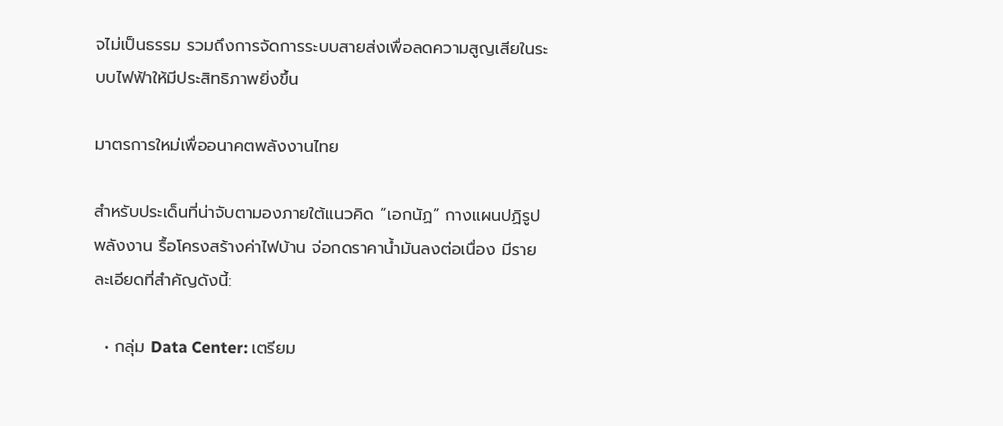จไม่เป็นธรรม รวมถึงการจัดการระบบสายส่งเพื่อลดความสูญเสียในระบบไฟฟ้าให้มีประสิทธิภาพยิ่งขึ้น

มาตรการใหม่เพื่ออนาคตพลังงานไทย

สำหรับประเด็นที่น่าจับตามองภายใต้แนวคิด “เอกนัฏ” กางแผนปฏิรูปพลังงาน รื้อโครงสร้างค่าไฟบ้าน จ่อกดราคาน้ำมันลงต่อเนื่อง มีรายละเอียดที่สำคัญดังนี้:

  • กลุ่ม Data Center: เตรียม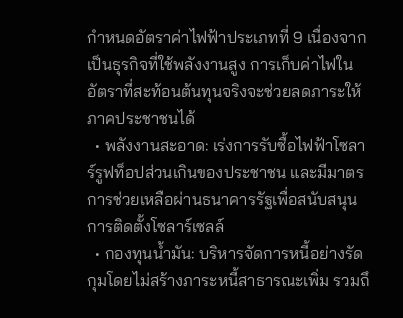กำหนดอัตราค่าไฟฟ้าประเภทที่ 9 เนื่องจากเป็นธุรกิจที่ใช้พลังงานสูง การเก็บค่าไฟในอัตราที่สะท้อนต้นทุนจริงจะช่วยลดภาระให้ภาคประชาชนได้
  • พลังงานสะอาด: เร่งการรับซื้อไฟฟ้าโซลาร์รูฟท็อปส่วนเกินของประชาชน และมีมาตรการช่วยเหลือผ่านธนาคารรัฐเพื่อสนับสนุนการติดตั้งโซลาร์เซลล์
  • กองทุนน้ำมัน: บริหารจัดการหนี้อย่างรัดกุมโดยไม่สร้างภาระหนี้สาธารณะเพิ่ม รวมถึ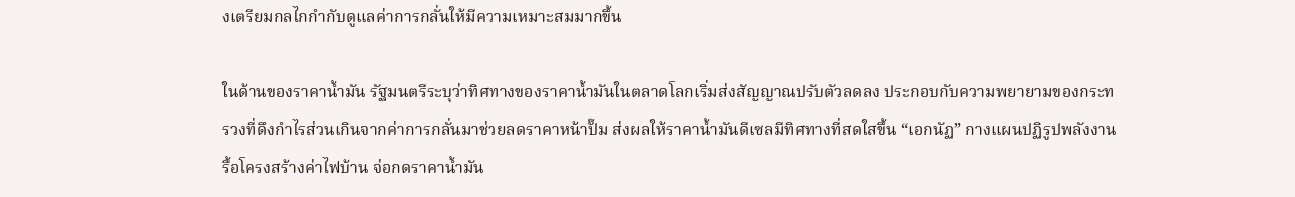งเตรียมกลไกกำกับดูแลค่าการกลั่นให้มีความเหมาะสมมากขึ้น

ในด้านของราคาน้ำมัน รัฐมนตรีระบุว่าทิศทางของราคาน้ำมันในตลาดโลกเริ่มส่งสัญญาณปรับตัวลดลง ประกอบกับความพยายามของกระทรวงที่ดึงกำไรส่วนเกินจากค่าการกลั่นมาช่วยลดราคาหน้าปั๊ม ส่งผลให้ราคาน้ำมันดีเซลมีทิศทางที่สดใสขึ้น “เอกนัฏ” กางแผนปฏิรูปพลังงาน รื้อโครงสร้างค่าไฟบ้าน จ่อกดราคาน้ำมัน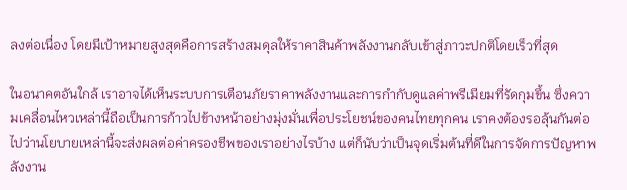ลงต่อเนื่อง โดยมีเป้าหมายสูงสุดคือการสร้างสมดุลให้ราคาสินค้าพลังงานกลับเข้าสู่ภาวะปกติโดยเร็วที่สุด

ในอนาคตอันใกล้ เราอาจได้เห็นระบบการเตือนภัยราคาพลังงานและการกำกับดูแลค่าพรีเมียมที่รัดกุมขึ้น ซึ่งความเคลื่อนไหวเหล่านี้ถือเป็นการก้าวไปข้างหน้าอย่างมุ่งมั่นเพื่อประโยชน์ของคนไทยทุกคน เราคงต้องรอลุ้นกันต่อไปว่านโยบายเหล่านี้จะส่งผลต่อค่าครองชีพของเราอย่างไรบ้าง แต่ก็นับว่าเป็นจุดเริ่มต้นที่ดีในการจัดการปัญหาพลังงาน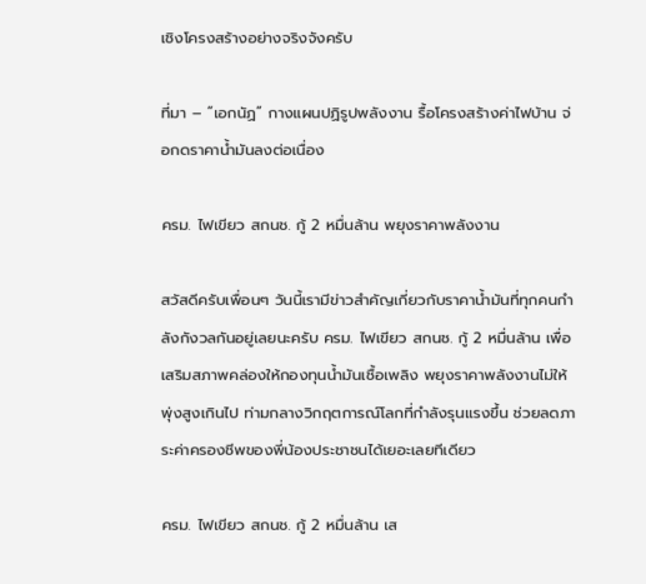เชิงโครงสร้างอย่างจริงจังครับ

ที่มา – “เอกนัฏ” กางแผนปฏิรูปพลังงาน รื้อโครงสร้างค่าไฟบ้าน จ่อกดราคาน้ำมันลงต่อเนื่อง

ครม. ไฟเขียว สกนช. กู้ 2 หมื่นล้าน พยุงราคาพลังงาน

สวัสดีครับเพื่อนๆ วันนี้เรามีข่าวสำคัญเกี่ยวกับราคาน้ำมันที่ทุกคนกำลังกังวลกันอยู่เลยนะครับ ครม. ไฟเขียว สกนช. กู้ 2 หมื่นล้าน เพื่อเสริมสภาพคล่องให้กองทุนน้ำมันเชื้อเพลิง พยุงราคาพลังงานไม่ให้พุ่งสูงเกินไป ท่ามกลางวิกฤตการณ์โลกที่กำลังรุนแรงขึ้น ช่วยลดภาระค่าครองชีพของพี่น้องประชาชนได้เยอะเลยทีเดียว

ครม. ไฟเขียว สกนช. กู้ 2 หมื่นล้าน เส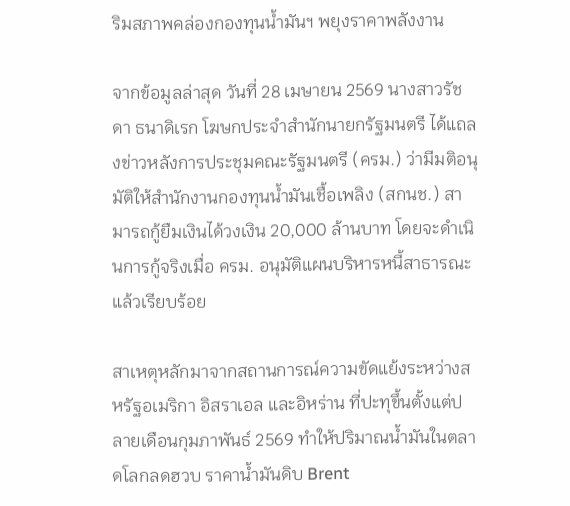ริมสภาพคล่องกองทุนน้ำมันฯ พยุงราคาพลังงาน

จากข้อมูลล่าสุด วันที่ 28 เมษายน 2569 นางสาวรัชดา ธนาดิเรก โฆษกประจำสำนักนายกรัฐมนตรี ได้แถลงข่าวหลังการประชุมคณะรัฐมนตรี (ครม.) ว่ามีมติอนุมัติให้สำนักงานกองทุนน้ำมันเชื้อเพลิง (สกนช.) สามารถกู้ยืมเงินได้วงเงิน 20,000 ล้านบาท โดยจะดำเนินการกู้จริงเมื่อ ครม. อนุมัติแผนบริหารหนี้สาธารณะแล้วเรียบร้อย

สาเหตุหลักมาจากสถานการณ์ความขัดแย้งระหว่างสหรัฐอเมริกา อิสราเอล และอิหร่าน ที่ปะทุขึ้นตั้งแต่ปลายเดือนกุมภาพันธ์ 2569 ทำให้ปริมาณน้ำมันในตลาดโลกลดฮวบ ราคาน้ำมันดิบ Brent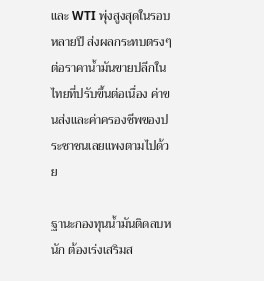และ WTI พุ่งสูงสุดในรอบหลายปี ส่งผลกระทบตรงๆ ต่อราคาน้ำมันขายปลีกในไทยที่ปรับขึ้นต่อเนื่อง ค่าขนส่งและค่าครองชีพของประชาชนเลยแพงตามไปด้วย

ฐานะกองทุนน้ำมันติดลบหนัก ต้องเร่งเสริมส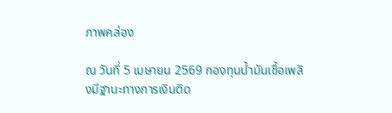ภาพคล่อง

ณ วันที่ 5 เมษายน 2569 กองทุนน้ำมันเชื้อเพลิงมีฐานะทางการเงินติด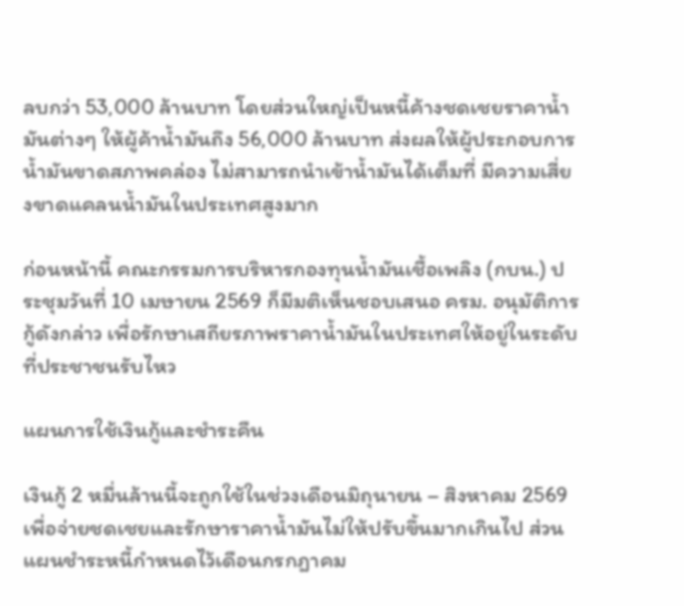ลบกว่า 53,000 ล้านบาท โดยส่วนใหญ่เป็นหนี้ค้างชดเชยราคาน้ำมันต่างๆ ให้ผู้ค้าน้ำมันถึง 56,000 ล้านบาท ส่งผลให้ผู้ประกอบการน้ำมันขาดสภาพคล่อง ไม่สามารถนำเข้าน้ำมันได้เต็มที่ มีความเสี่ยงขาดแคลนน้ำมันในประเทศสูงมาก

ก่อนหน้านี้ คณะกรรมการบริหารกองทุนน้ำมันเชื้อเพลิง (กบน.) ประชุมวันที่ 10 เมษายน 2569 ก็มีมติเห็นชอบเสนอ ครม. อนุมัติการกู้ดังกล่าว เพื่อรักษาเสถียรภาพราคาน้ำมันในประเทศให้อยู่ในระดับที่ประชาชนรับไหว

แผนการใช้เงินกู้และชำระคืน

เงินกู้ 2 หมื่นล้านนี้จะถูกใช้ในช่วงเดือนมิถุนายน – สิงหาคม 2569 เพื่อจ่ายชดเชยและรักษาราคาน้ำมันไม่ให้ปรับขึ้นมากเกินไป ส่วนแผนชำระหนี้กำหนดไว้เดือนกรกฎาคม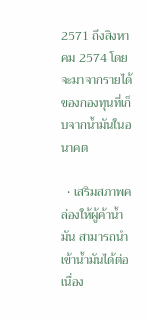2571 ถึงสิงหาคม 2574 โดยจะมาจากรายได้ของกองทุนที่เก็บจากน้ำมันในอนาคต

  • เสริมสภาพคล่องให้ผู้ค้าน้ำมัน สามารถนำเข้าน้ำมันได้ต่อเนื่อง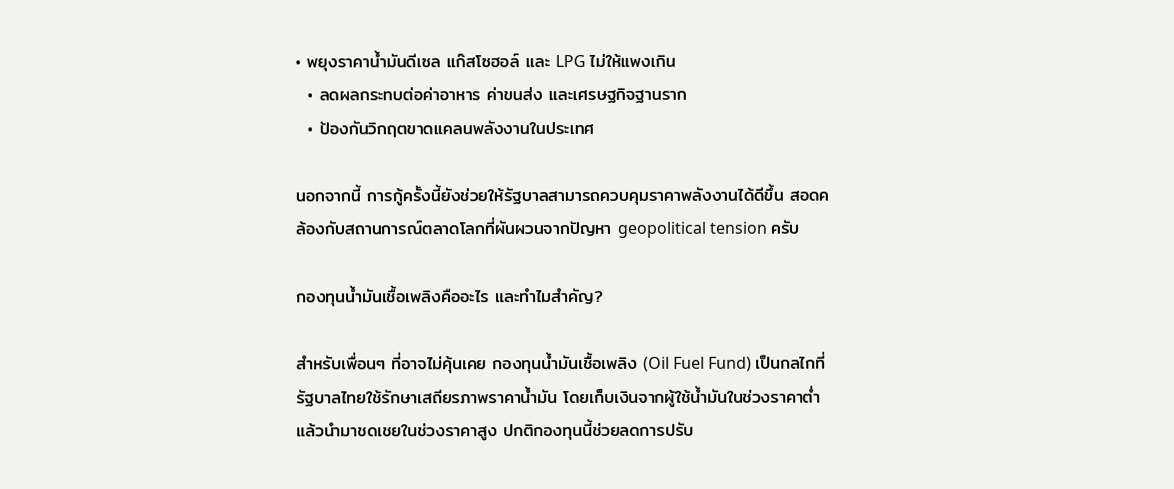• พยุงราคาน้ำมันดีเซล แก๊สโซฮอล์ และ LPG ไม่ให้แพงเกิน
  • ลดผลกระทบต่อค่าอาหาร ค่าขนส่ง และเศรษฐกิจฐานราก
  • ป้องกันวิกฤตขาดแคลนพลังงานในประเทศ

นอกจากนี้ การกู้ครั้งนี้ยังช่วยให้รัฐบาลสามารถควบคุมราคาพลังงานได้ดีขึ้น สอดคล้องกับสถานการณ์ตลาดโลกที่ผันผวนจากปัญหา geopolitical tension ครับ

กองทุนน้ำมันเชื้อเพลิงคืออะไร และทำไมสำคัญ?

สำหรับเพื่อนๆ ที่อาจไม่คุ้นเคย กองทุนน้ำมันเชื้อเพลิง (Oil Fuel Fund) เป็นกลไกที่รัฐบาลไทยใช้รักษาเสถียรภาพราคาน้ำมัน โดยเก็บเงินจากผู้ใช้น้ำมันในช่วงราคาต่ำ แล้วนำมาชดเชยในช่วงราคาสูง ปกติกองทุนนี้ช่วยลดการปรับ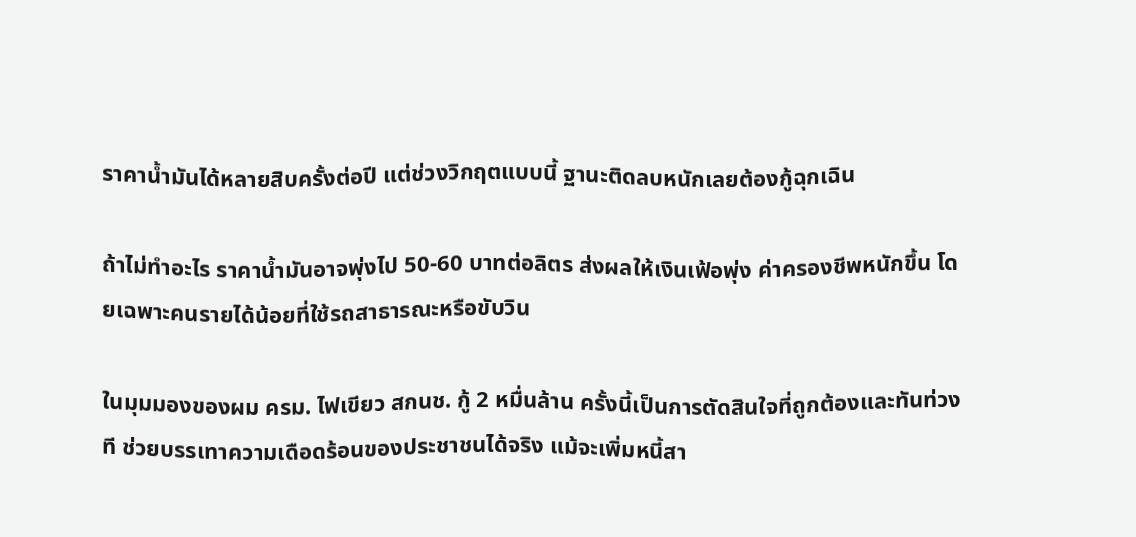ราคาน้ำมันได้หลายสิบครั้งต่อปี แต่ช่วงวิกฤตแบบนี้ ฐานะติดลบหนักเลยต้องกู้ฉุกเฉิน

ถ้าไม่ทำอะไร ราคาน้ำมันอาจพุ่งไป 50-60 บาทต่อลิตร ส่งผลให้เงินเฟ้อพุ่ง ค่าครองชีพหนักขึ้น โดยเฉพาะคนรายได้น้อยที่ใช้รถสาธารณะหรือขับวิน

ในมุมมองของผม ครม. ไฟเขียว สกนช. กู้ 2 หมื่นล้าน ครั้งนี้เป็นการตัดสินใจที่ถูกต้องและทันท่วงที ช่วยบรรเทาความเดือดร้อนของประชาชนได้จริง แม้จะเพิ่มหนี้สา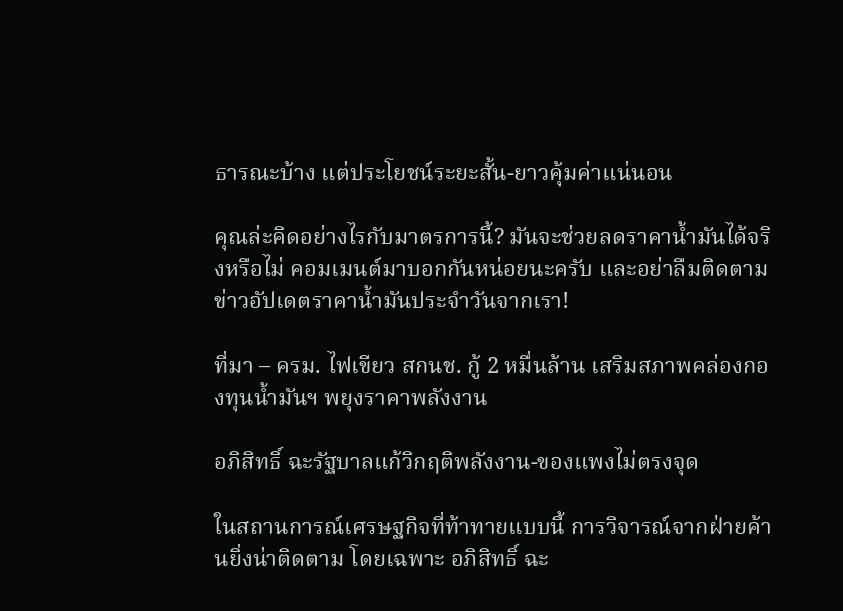ธารณะบ้าง แต่ประโยชน์ระยะสั้น-ยาวคุ้มค่าแน่นอน

คุณล่ะคิดอย่างไรกับมาตรการนี้? มันจะช่วยลดราคาน้ำมันได้จริงหรือไม่ คอมเมนต์มาบอกกันหน่อยนะครับ และอย่าลืมติดตามข่าวอัปเดตราคาน้ำมันประจำวันจากเรา!

ที่มา – ครม. ไฟเขียว สกนช. กู้ 2 หมื่นล้าน เสริมสภาพคล่องกองทุนน้ำมันฯ พยุงราคาพลังงาน

อภิสิทธิ์ ฉะรัฐบาลแก้วิกฤติพลังงาน-ของแพงไม่ตรงจุด

ในสถานการณ์เศรษฐกิจที่ท้าทายแบบนี้ การวิจารณ์จากฝ่ายค้านยิ่งน่าติดตาม โดยเฉพาะ อภิสิทธิ์ ฉะ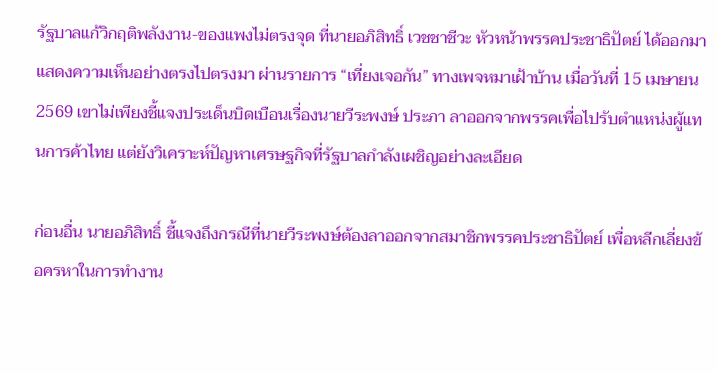รัฐบาลแก้วิกฤติพลังงาน-ของแพงไม่ตรงจุด ที่นายอภิสิทธิ์ เวชชาชีวะ หัวหน้าพรรคประชาธิปัตย์ ได้ออกมาแสดงความเห็นอย่างตรงไปตรงมา ผ่านรายการ “เที่ยงเจอกัน” ทางเพจหมาเฝ้าบ้าน เมื่อวันที่ 15 เมษายน 2569 เขาไม่เพียงชี้แจงประเด็นบิดเบือนเรื่องนายวีระพงษ์ ประภา ลาออกจากพรรคเพื่อไปรับตำแหน่งผู้แทนการค้าไทย แต่ยังวิเคราะห์ปัญหาเศรษฐกิจที่รัฐบาลกำลังเผชิญอย่างละเอียด

ก่อนอื่น นายอภิสิทธิ์ ชี้แจงถึงกรณีที่นายวีระพงษ์ต้องลาออกจากสมาชิกพรรคประชาธิปัตย์ เพื่อหลีกเลี่ยงข้อครหาในการทำงาน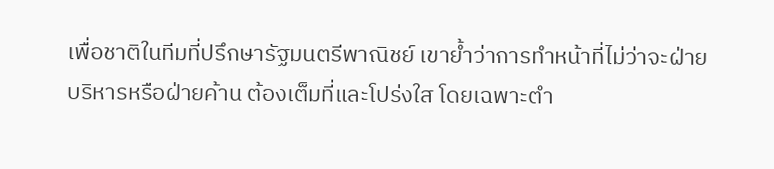เพื่อชาติในทีมที่ปรึกษารัฐมนตรีพาณิชย์ เขาย้ำว่าการทำหน้าที่ไม่ว่าจะฝ่ายบริหารหรือฝ่ายค้าน ต้องเต็มที่และโปร่งใส โดยเฉพาะตำ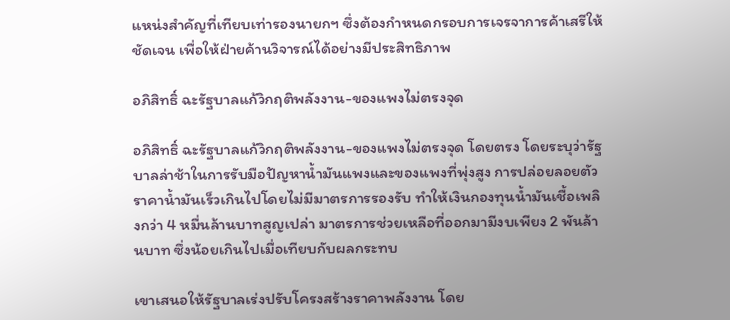แหน่งสำคัญที่เทียบเท่ารองนายกฯ ซึ่งต้องกำหนดกรอบการเจรจาการค้าเสรีให้ชัดเจน เพื่อให้ฝ่ายค้านวิจารณ์ได้อย่างมีประสิทธิภาพ

อภิสิทธิ์ ฉะรัฐบาลแก้วิกฤติพลังงาน-ของแพงไม่ตรงจุด

อภิสิทธิ์ ฉะรัฐบาลแก้วิกฤติพลังงาน-ของแพงไม่ตรงจุด โดยตรง โดยระบุว่ารัฐบาลล่าช้าในการรับมือปัญหาน้ำมันแพงและของแพงที่พุ่งสูง การปล่อยลอยตัวราคาน้ำมันเร็วเกินไปโดยไม่มีมาตรการรองรับ ทำให้เงินกองทุนน้ำมันเชื้อเพลิงกว่า 4 หมื่นล้านบาทสูญเปล่า มาตรการช่วยเหลือที่ออกมามีงบเพียง 2 พันล้านบาท ซึ่งน้อยเกินไปเมื่อเทียบกับผลกระทบ

เขาเสนอให้รัฐบาลเร่งปรับโครงสร้างราคาพลังงาน โดย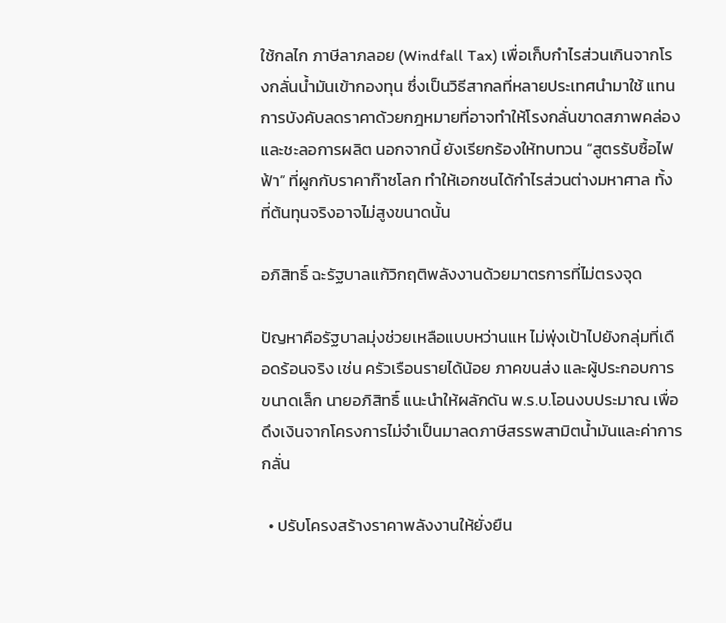ใช้กลไก ภาษีลาภลอย (Windfall Tax) เพื่อเก็บกำไรส่วนเกินจากโรงกลั่นน้ำมันเข้ากองทุน ซึ่งเป็นวิธีสากลที่หลายประเทศนำมาใช้ แทนการบังคับลดราคาด้วยกฎหมายที่อาจทำให้โรงกลั่นขาดสภาพคล่องและชะลอการผลิต นอกจากนี้ ยังเรียกร้องให้ทบทวน “สูตรรับซื้อไฟฟ้า” ที่ผูกกับราคาก๊าซโลก ทำให้เอกชนได้กำไรส่วนต่างมหาศาล ทั้งที่ต้นทุนจริงอาจไม่สูงขนาดนั้น

อภิสิทธิ์ ฉะรัฐบาลแก้วิกฤติพลังงานด้วยมาตรการที่ไม่ตรงจุด

ปัญหาคือรัฐบาลมุ่งช่วยเหลือแบบหว่านแห ไม่พุ่งเป้าไปยังกลุ่มที่เดือดร้อนจริง เช่น ครัวเรือนรายได้น้อย ภาคขนส่ง และผู้ประกอบการขนาดเล็ก นายอภิสิทธิ์ แนะนำให้ผลักดัน พ.ร.บ.โอนงบประมาณ เพื่อดึงเงินจากโครงการไม่จำเป็นมาลดภาษีสรรพสามิตน้ำมันและค่าการกลั่น

  • ปรับโครงสร้างราคาพลังงานให้ยั่งยืน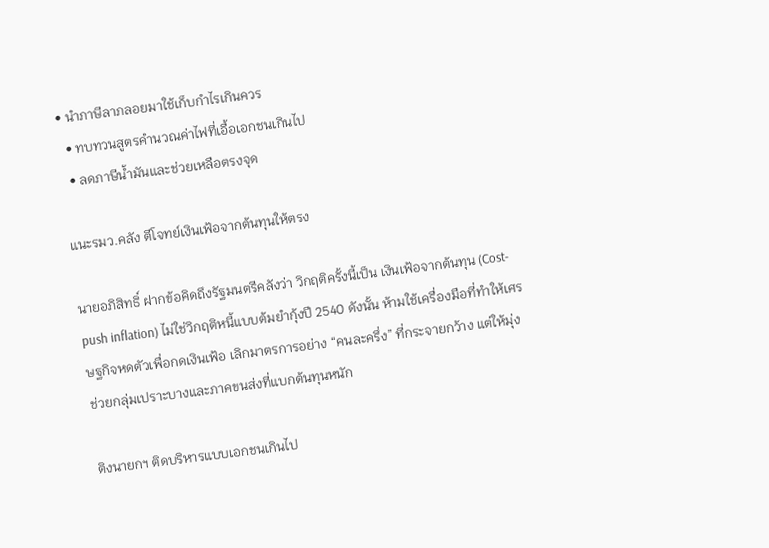• นำภาษีลาภลอยมาใช้เก็บกำไรเกินควร
  • ทบทวนสูตรคำนวณค่าไฟที่เอื้อเอกชนเกินไป
  • ลดภาษีน้ำมันและช่วยเหลือตรงจุด

แนะรมว.คลัง ตีโจทย์เงินเฟ้อจากต้นทุนให้ตรง

นายอภิสิทธิ์ ฝากข้อคิดถึงรัฐมนตรีคลังว่า วิกฤติครั้งนี้เป็น เงินเฟ้อจากต้นทุน (Cost-push inflation) ไม่ใช่วิกฤติหนี้แบบต้มยำกุ้งปี 2540 ดังนั้น ห้ามใช้เครื่องมือที่ทำให้เศรษฐกิจหดตัวเพื่อกดเงินเฟ้อ เลิกมาตรการอย่าง “คนละครึ่ง” ที่กระจายกว้าง แต่ให้มุ่งช่วยกลุ่มเปราะบางและภาคขนส่งที่แบกต้นทุนหนัก

ติงนายกฯ ติดบริหารแบบเอกชนเกินไป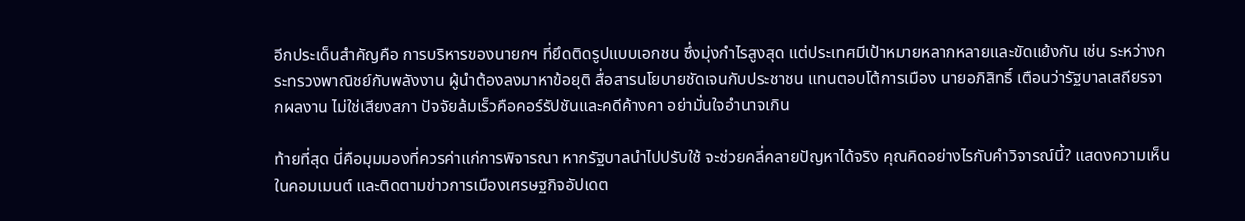อีกประเด็นสำคัญคือ การบริหารของนายกฯ ที่ยึดติดรูปแบบเอกชน ซึ่งมุ่งกำไรสูงสุด แต่ประเทศมีเป้าหมายหลากหลายและขัดแย้งกัน เช่น ระหว่างกระทรวงพาณิชย์กับพลังงาน ผู้นำต้องลงมาหาข้อยุติ สื่อสารนโยบายชัดเจนกับประชาชน แทนตอบโต้การเมือง นายอภิสิทธิ์ เตือนว่ารัฐบาลเสถียรจากผลงาน ไม่ใช่เสียงสภา ปัจจัยล้มเร็วคือคอร์รัปชันและคดีค้างคา อย่ามั่นใจอำนาจเกิน

ท้ายที่สุด นี่คือมุมมองที่ควรค่าแก่การพิจารณา หากรัฐบาลนำไปปรับใช้ จะช่วยคลี่คลายปัญหาได้จริง คุณคิดอย่างไรกับคำวิจารณ์นี้? แสดงความเห็นในคอมเมนต์ และติดตามข่าวการเมืองเศรษฐกิจอัปเดต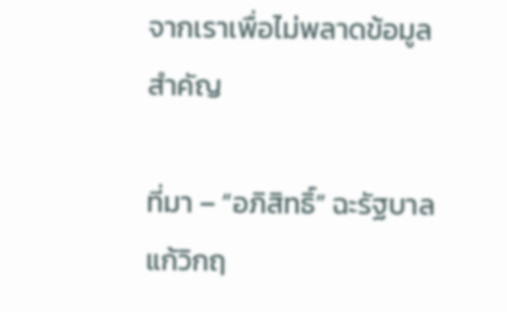จากเราเพื่อไม่พลาดข้อมูลสำคัญ

ที่มา – “อภิสิทธิ์” ฉะรัฐบาลแก้วิกฤ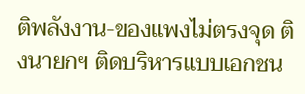ติพลังงาน-ของแพงไม่ตรงจุด ติงนายกฯ ติดบริหารแบบเอกชน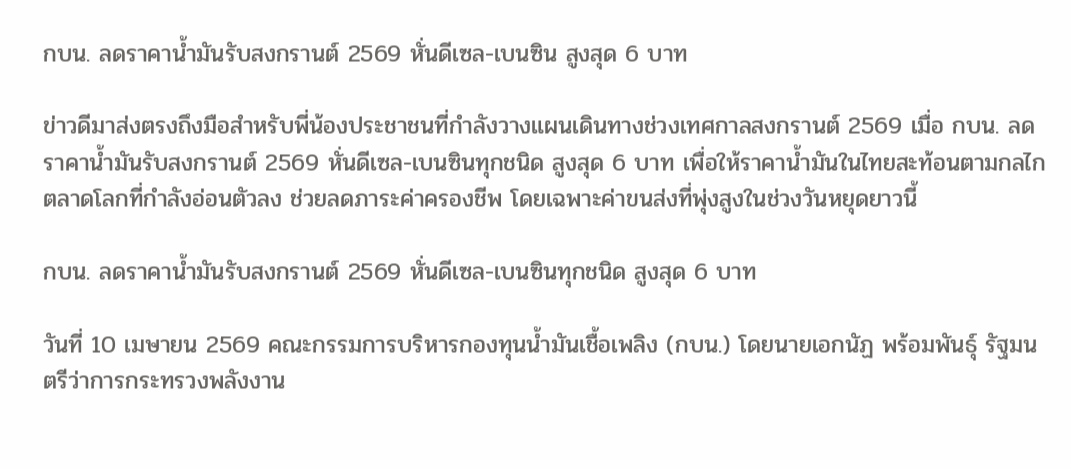กบน. ลดราคาน้ำมันรับสงกรานต์ 2569 หั่นดีเซล-เบนซิน สูงสุด 6 บาท

ข่าวดีมาส่งตรงถึงมือสำหรับพี่น้องประชาชนที่กำลังวางแผนเดินทางช่วงเทศกาลสงกรานต์ 2569 เมื่อ กบน. ลดราคาน้ำมันรับสงกรานต์ 2569 หั่นดีเซล-เบนซินทุกชนิด สูงสุด 6 บาท เพื่อให้ราคาน้ำมันในไทยสะท้อนตามกลไกตลาดโลกที่กำลังอ่อนตัวลง ช่วยลดภาระค่าครองชีพ โดยเฉพาะค่าขนส่งที่พุ่งสูงในช่วงวันหยุดยาวนี้

กบน. ลดราคาน้ำมันรับสงกรานต์ 2569 หั่นดีเซล-เบนซินทุกชนิด สูงสุด 6 บาท

วันที่ 10 เมษายน 2569 คณะกรรมการบริหารกองทุนน้ำมันเชื้อเพลิง (กบน.) โดยนายเอกนัฏ พร้อมพันธุ์ รัฐมนตรีว่าการกระทรวงพลังงาน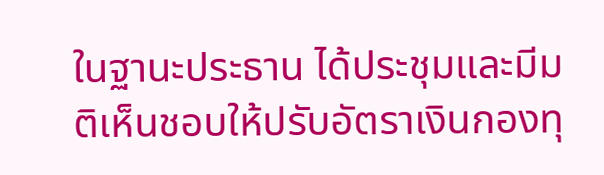ในฐานะประธาน ได้ประชุมและมีมติเห็นชอบให้ปรับอัตราเงินกองทุ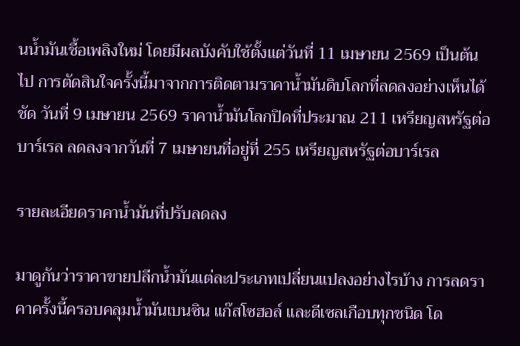นน้ำมันเชื้อเพลิงใหม่ โดยมีผลบังคับใช้ตั้งแต่วันที่ 11 เมษายน 2569 เป็นต้นไป การตัดสินใจครั้งนี้มาจากการติดตามราคาน้ำมันดิบโลกที่ลดลงอย่างเห็นได้ชัด วันที่ 9 เมษายน 2569 ราคาน้ำมันโลกปิดที่ประมาณ 211 เหรียญสหรัฐต่อบาร์เรล ลดลงจากวันที่ 7 เมษายนที่อยู่ที่ 255 เหรียญสหรัฐต่อบาร์เรล

รายละเอียดราคาน้ำมันที่ปรับลดลง

มาดูกันว่าราคาขายปลีกน้ำมันแต่ละประเภทเปลี่ยนแปลงอย่างไรบ้าง การลดราคาครั้งนี้ครอบคลุมน้ำมันเบนซิน แก๊สโซฮอล์ และดีเซลเกือบทุกชนิด โด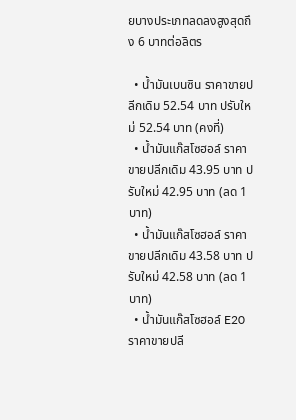ยบางประเภทลดลงสูงสุดถึง 6 บาทต่อลิตร

  • น้ำมันเบนซิน ราคาขายปลีกเดิม 52.54 บาท ปรับใหม่ 52.54 บาท (คงที่)
  • น้ำมันแก๊สโซฮอล์ ราคาขายปลีกเดิม 43.95 บาท ปรับใหม่ 42.95 บาท (ลด 1 บาท)
  • น้ำมันแก๊สโซฮอล์ ราคาขายปลีกเดิม 43.58 บาท ปรับใหม่ 42.58 บาท (ลด 1 บาท)
  • น้ำมันแก๊สโซฮอล์ E20 ราคาขายปลี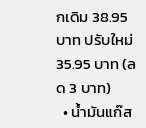กเดิม 38.95 บาท ปรับใหม่ 35.95 บาท (ลด 3 บาท)
  • น้ำมันแก๊ส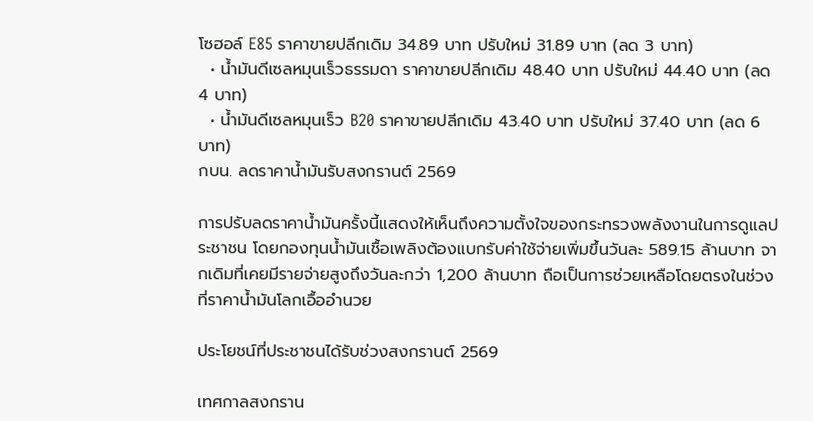โซฮอล์ E85 ราคาขายปลีกเดิม 34.89 บาท ปรับใหม่ 31.89 บาท (ลด 3 บาท)
  • น้ำมันดีเซลหมุนเร็วธรรมดา ราคาขายปลีกเดิม 48.40 บาท ปรับใหม่ 44.40 บาท (ลด 4 บาท)
  • น้ำมันดีเซลหมุนเร็ว B20 ราคาขายปลีกเดิม 43.40 บาท ปรับใหม่ 37.40 บาท (ลด 6 บาท)
กบน. ลดราคาน้ำมันรับสงกรานต์ 2569

การปรับลดราคาน้ำมันครั้งนี้แสดงให้เห็นถึงความตั้งใจของกระทรวงพลังงานในการดูแลประชาชน โดยกองทุนน้ำมันเชื้อเพลิงต้องแบกรับค่าใช้จ่ายเพิ่มขึ้นวันละ 589.15 ล้านบาท จากเดิมที่เคยมีรายจ่ายสูงถึงวันละกว่า 1,200 ล้านบาท ถือเป็นการช่วยเหลือโดยตรงในช่วงที่ราคาน้ำมันโลกเอื้ออำนวย

ประโยชน์ที่ประชาชนได้รับช่วงสงกรานต์ 2569

เทศกาลสงกราน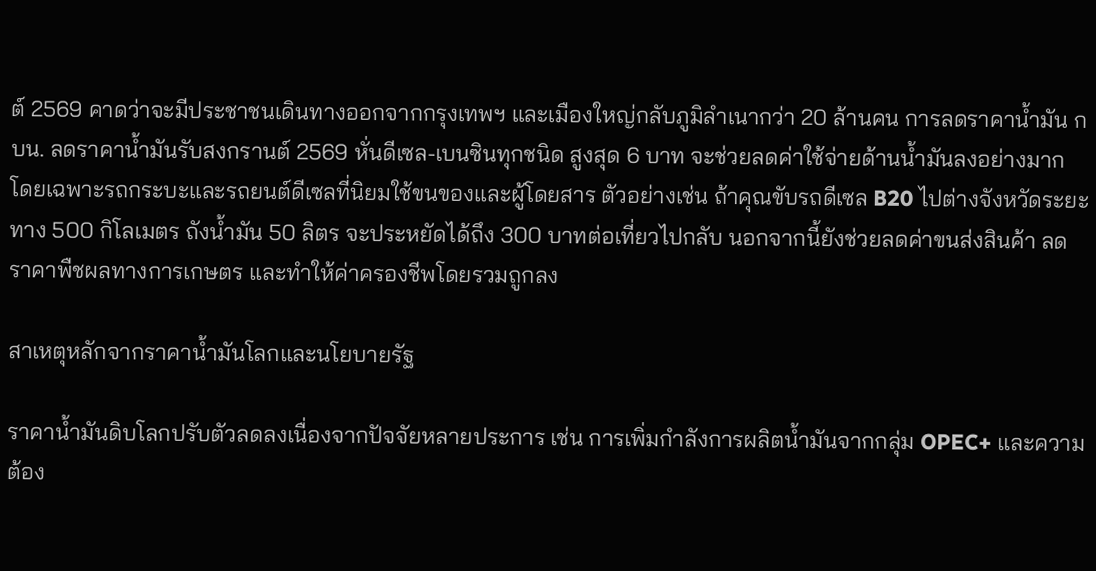ต์ 2569 คาดว่าจะมีประชาชนเดินทางออกจากกรุงเทพฯ และเมืองใหญ่กลับภูมิลำเนากว่า 20 ล้านคน การลดราคาน้ำมัน กบน. ลดราคาน้ำมันรับสงกรานต์ 2569 หั่นดีเซล-เบนซินทุกชนิด สูงสุด 6 บาท จะช่วยลดค่าใช้จ่ายด้านน้ำมันลงอย่างมาก โดยเฉพาะรถกระบะและรถยนต์ดีเซลที่นิยมใช้ขนของและผู้โดยสาร ตัวอย่างเช่น ถ้าคุณขับรถดีเซล B20 ไปต่างจังหวัดระยะทาง 500 กิโลเมตร ถังน้ำมัน 50 ลิตร จะประหยัดได้ถึง 300 บาทต่อเที่ยวไปกลับ นอกจากนี้ยังช่วยลดค่าขนส่งสินค้า ลดราคาพืชผลทางการเกษตร และทำให้ค่าครองชีพโดยรวมถูกลง

สาเหตุหลักจากราคาน้ำมันโลกและนโยบายรัฐ

ราคาน้ำมันดิบโลกปรับตัวลดลงเนื่องจากปัจจัยหลายประการ เช่น การเพิ่มกำลังการผลิตน้ำมันจากกลุ่ม OPEC+ และความต้อง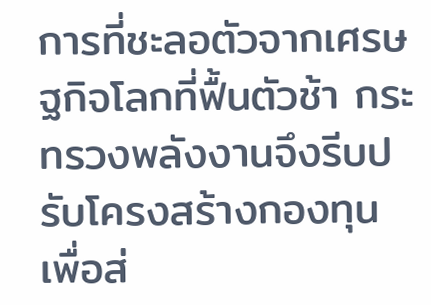การที่ชะลอตัวจากเศรษฐกิจโลกที่ฟื้นตัวช้า กระทรวงพลังงานจึงรีบปรับโครงสร้างกองทุนเพื่อส่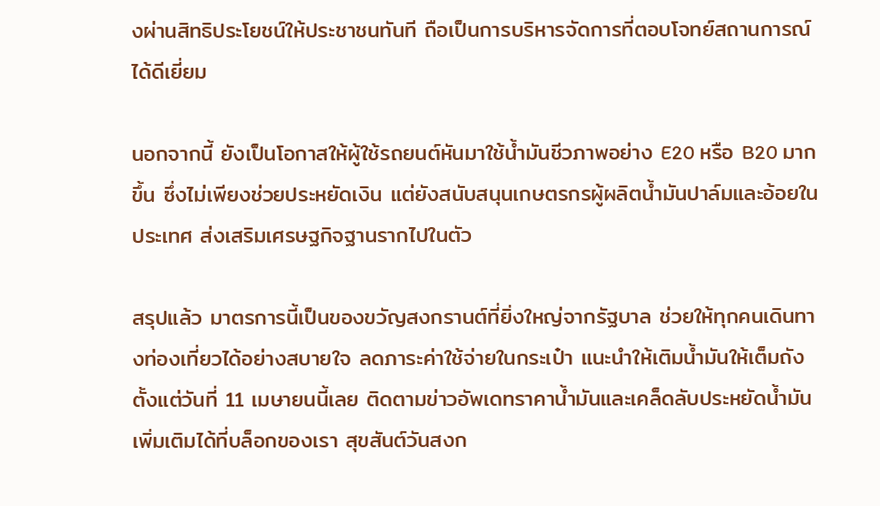งผ่านสิทธิประโยชน์ให้ประชาชนทันที ถือเป็นการบริหารจัดการที่ตอบโจทย์สถานการณ์ได้ดีเยี่ยม

นอกจากนี้ ยังเป็นโอกาสให้ผู้ใช้รถยนต์หันมาใช้น้ำมันชีวภาพอย่าง E20 หรือ B20 มากขึ้น ซึ่งไม่เพียงช่วยประหยัดเงิน แต่ยังสนับสนุนเกษตรกรผู้ผลิตน้ำมันปาล์มและอ้อยในประเทศ ส่งเสริมเศรษฐกิจฐานรากไปในตัว

สรุปแล้ว มาตรการนี้เป็นของขวัญสงกรานต์ที่ยิ่งใหญ่จากรัฐบาล ช่วยให้ทุกคนเดินทางท่องเที่ยวได้อย่างสบายใจ ลดภาระค่าใช้จ่ายในกระเป๋า แนะนำให้เติมน้ำมันให้เต็มถังตั้งแต่วันที่ 11 เมษายนนี้เลย ติดตามข่าวอัพเดทราคาน้ำมันและเคล็ดลับประหยัดน้ำมันเพิ่มเติมได้ที่บล็อกของเรา สุขสันต์วันสงก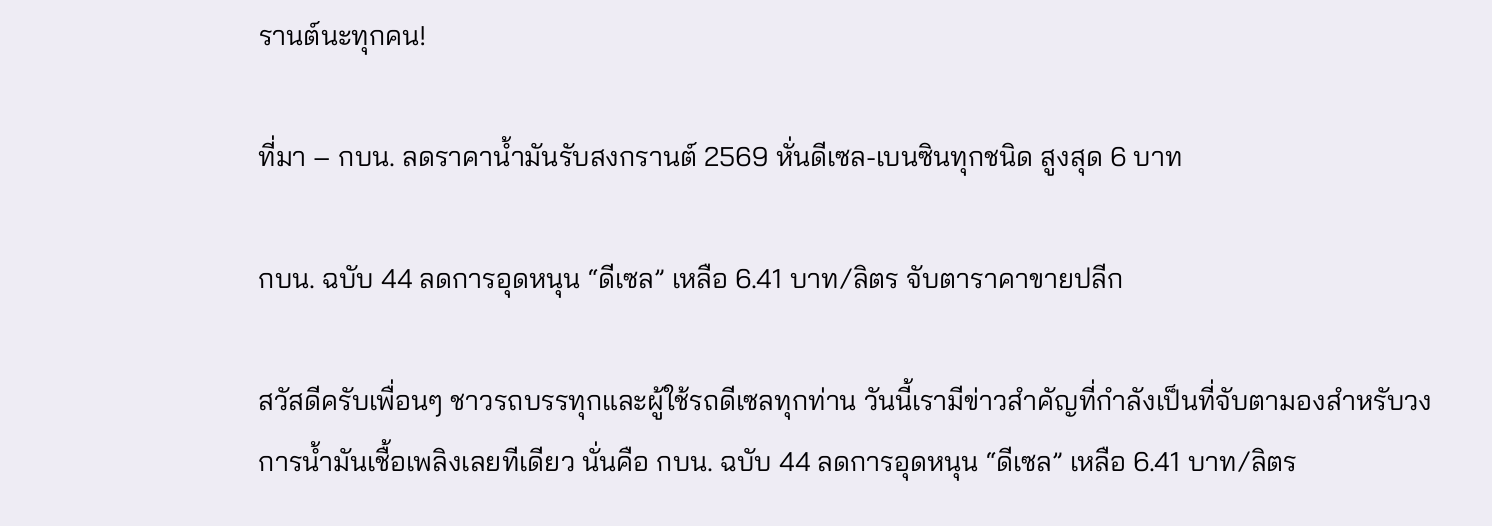รานต์นะทุกคน!

ที่มา – กบน. ลดราคาน้ำมันรับสงกรานต์ 2569 หั่นดีเซล-เบนซินทุกชนิด สูงสุด 6 บาท

กบน. ฉบับ 44 ลดการอุดหนุน “ดีเซล” เหลือ 6.41 บาท/ลิตร จับตาราคาขายปลีก

สวัสดีครับเพื่อนๆ ชาวรถบรรทุกและผู้ใช้รถดีเซลทุกท่าน วันนี้เรามีข่าวสำคัญที่กำลังเป็นที่จับตามองสำหรับวงการน้ำมันเชื้อเพลิงเลยทีเดียว นั่นคือ กบน. ฉบับ 44 ลดการอุดหนุน “ดีเซล” เหลือ 6.41 บาท/ลิตร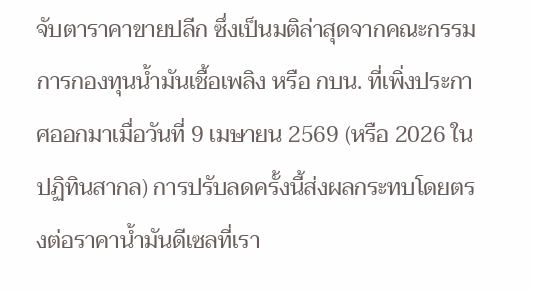จับตาราคาขายปลีก ซึ่งเป็นมติล่าสุดจากคณะกรรมการกองทุนน้ำมันเชื้อเพลิง หรือ กบน. ที่เพิ่งประกาศออกมาเมื่อวันที่ 9 เมษายน 2569 (หรือ 2026 ในปฏิทินสากล) การปรับลดครั้งนี้ส่งผลกระทบโดยตรงต่อราคาน้ำมันดีเซลที่เรา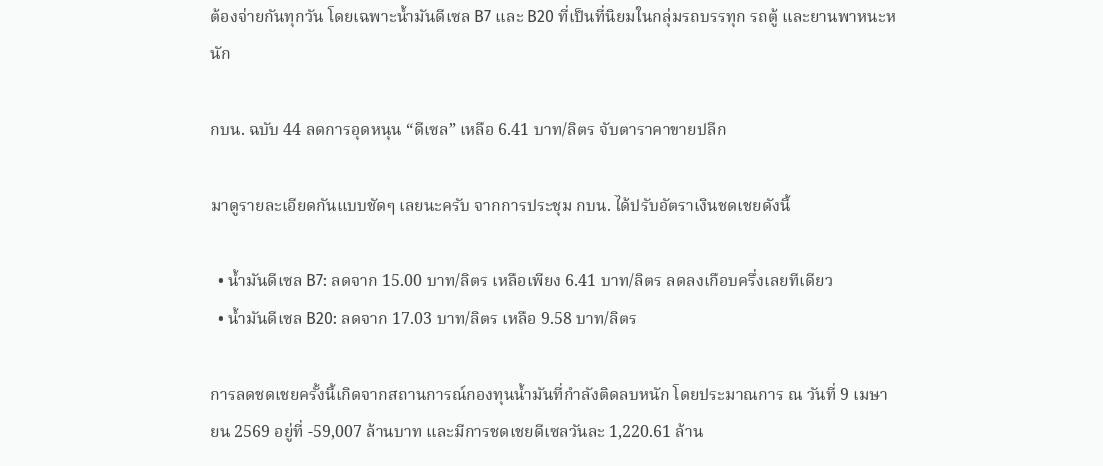ต้องจ่ายกันทุกวัน โดยเฉพาะน้ำมันดีเซล B7 และ B20 ที่เป็นที่นิยมในกลุ่มรถบรรทุก รถตู้ และยานพาหนะหนัก

กบน. ฉบับ 44 ลดการอุดหนุน “ดีเซล” เหลือ 6.41 บาท/ลิตร จับตาราคาขายปลีก

มาดูรายละเอียดกันแบบชัดๆ เลยนะครับ จากการประชุม กบน. ได้ปรับอัตราเงินชดเชยดังนี้

  • น้ำมันดีเซล B7: ลดจาก 15.00 บาท/ลิตร เหลือเพียง 6.41 บาท/ลิตร ลดลงเกือบครึ่งเลยทีเดียว
  • น้ำมันดีเซล B20: ลดจาก 17.03 บาท/ลิตร เหลือ 9.58 บาท/ลิตร

การลดชดเชยครั้งนี้เกิดจากสถานการณ์กองทุนน้ำมันที่กำลังติดลบหนัก โดยประมาณการ ณ วันที่ 9 เมษายน 2569 อยู่ที่ -59,007 ล้านบาท และมีการชดเชยดีเซลวันละ 1,220.61 ล้าน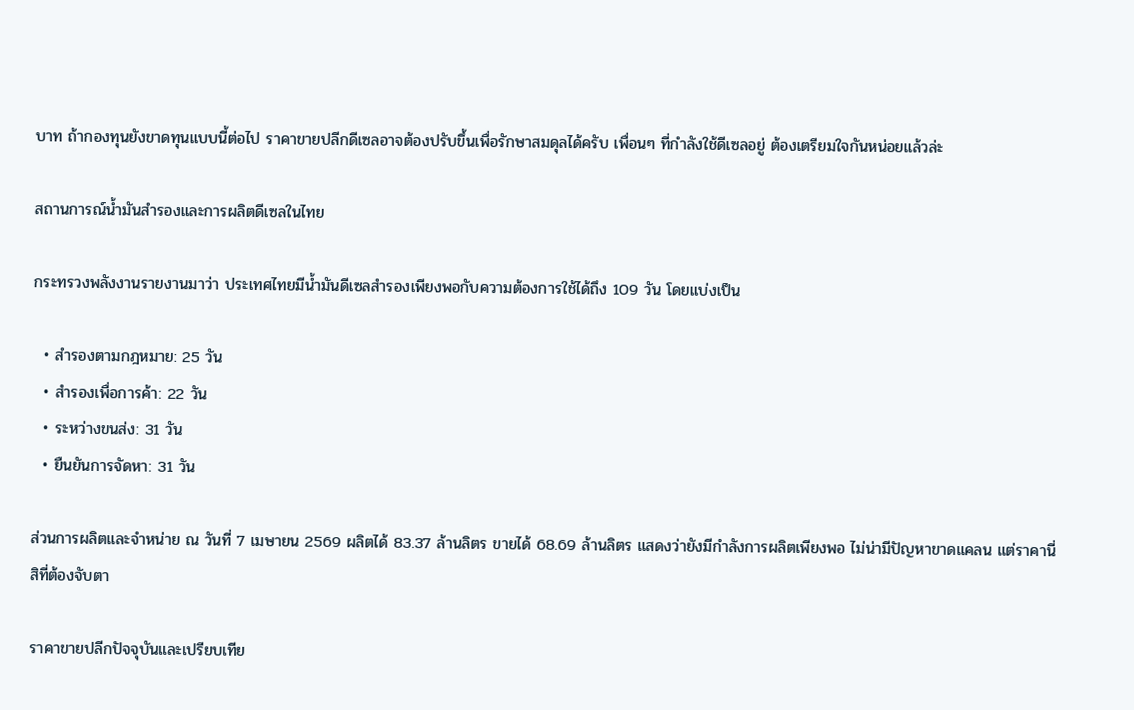บาท ถ้ากองทุนยังขาดทุนแบบนี้ต่อไป ราคาขายปลีกดีเซลอาจต้องปรับขึ้นเพื่อรักษาสมดุลได้ครับ เพื่อนๆ ที่กำลังใช้ดีเซลอยู่ ต้องเตรียมใจกันหน่อยแล้วล่ะ

สถานการณ์น้ำมันสำรองและการผลิตดีเซลในไทย

กระทรวงพลังงานรายงานมาว่า ประเทศไทยมีน้ำมันดีเซลสำรองเพียงพอกับความต้องการใช้ได้ถึง 109 วัน โดยแบ่งเป็น

  • สำรองตามกฎหมาย: 25 วัน
  • สำรองเพื่อการค้า: 22 วัน
  • ระหว่างขนส่ง: 31 วัน
  • ยืนยันการจัดหา: 31 วัน

ส่วนการผลิตและจำหน่าย ณ วันที่ 7 เมษายน 2569 ผลิตได้ 83.37 ล้านลิตร ขายได้ 68.69 ล้านลิตร แสดงว่ายังมีกำลังการผลิตเพียงพอ ไม่น่ามีปัญหาขาดแคลน แต่ราคานี่สิที่ต้องจับตา

ราคาขายปลีกปัจจุบันและเปรียบเทีย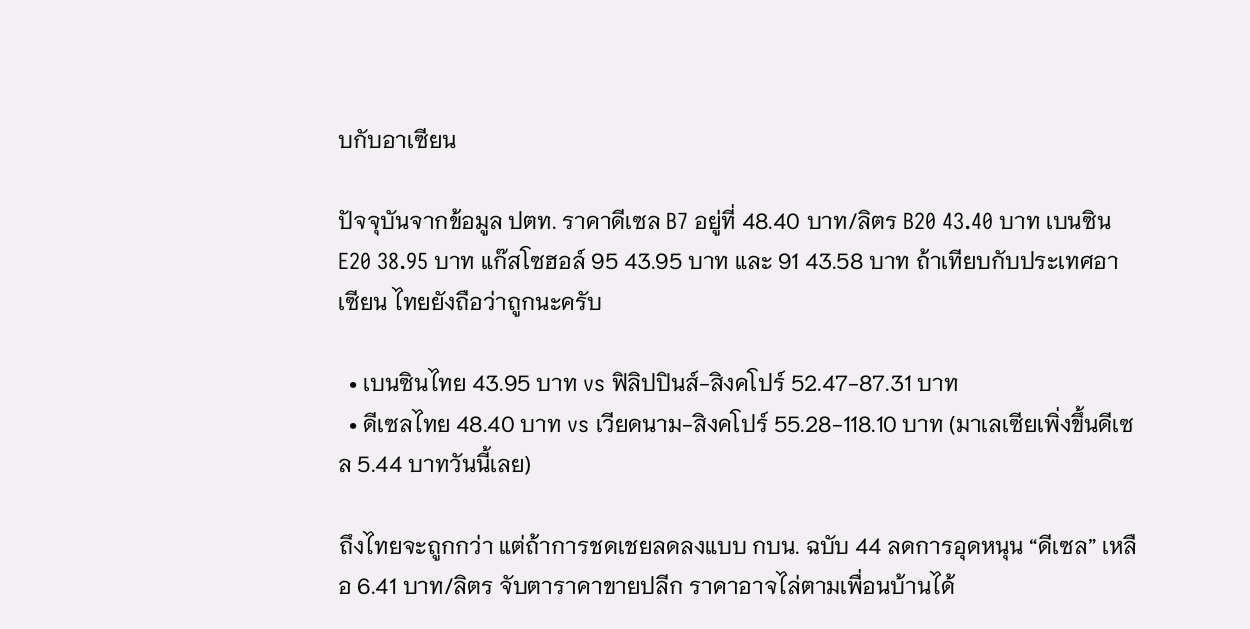บกับอาเซียน

ปัจจุบันจากข้อมูล ปตท. ราคาดีเซล B7 อยู่ที่ 48.40 บาท/ลิตร B20 43.40 บาท เบนซิน E20 38.95 บาท แก๊สโซฮอล์ 95 43.95 บาท และ 91 43.58 บาท ถ้าเทียบกับประเทศอาเซียน ไทยยังถือว่าถูกนะครับ

  • เบนซินไทย 43.95 บาท vs ฟิลิปปินส์-สิงคโปร์ 52.47-87.31 บาท
  • ดีเซลไทย 48.40 บาท vs เวียดนาม-สิงคโปร์ 55.28-118.10 บาท (มาเลเซียเพิ่งขึ้นดีเซล 5.44 บาทวันนี้เลย)

ถึงไทยจะถูกกว่า แต่ถ้าการชดเชยลดลงแบบ กบน. ฉบับ 44 ลดการอุดหนุน “ดีเซล” เหลือ 6.41 บาท/ลิตร จับตาราคาขายปลีก ราคาอาจไล่ตามเพื่อนบ้านได้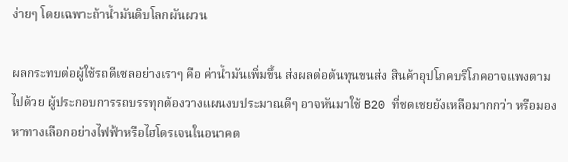ง่ายๆ โดยเฉพาะถ้าน้ำมันดิบโลกผันผวน

ผลกระทบต่อผู้ใช้รถดีเซลอย่างเราๆ คือ ค่าน้ำมันเพิ่มขึ้น ส่งผลต่อต้นทุนขนส่ง สินค้าอุปโภคบริโภคอาจแพงตามไปด้วย ผู้ประกอบการรถบรรทุกต้องวางแผนงบประมาณดีๆ อาจหันมาใช้ B20 ที่ชดเชยยังเหลือมากกว่า หรือมองหาทางเลือกอย่างไฟฟ้าหรือไฮโดรเจนในอนาคต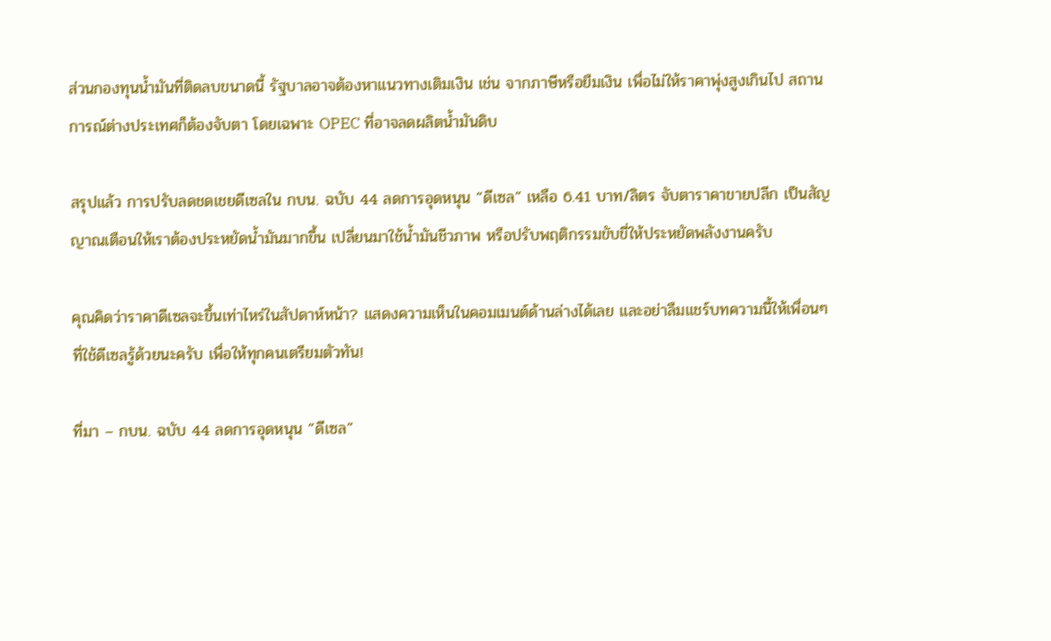ส่วนกองทุนน้ำมันที่ติดลบขนาดนี้ รัฐบาลอาจต้องหาแนวทางเติมเงิน เช่น จากภาษีหรือยืมเงิน เพื่อไม่ให้ราคาพุ่งสูงเกินไป สถานการณ์ต่างประเทศก็ต้องจับตา โดยเฉพาะ OPEC ที่อาจลดผลิตน้ำมันดิบ

สรุปแล้ว การปรับลดชดเชยดีเซลใน กบน. ฉบับ 44 ลดการอุดหนุน “ดีเซล” เหลือ 6.41 บาท/ลิตร จับตาราคาขายปลีก เป็นสัญญาณเตือนให้เราต้องประหยัดน้ำมันมากขึ้น เปลี่ยนมาใช้น้ำมันชีวภาพ หรือปรับพฤติกรรมขับขี่ให้ประหยัดพลังงานครับ

คุณคิดว่าราคาดีเซลจะขึ้นเท่าไหร่ในสัปดาห์หน้า? แสดงความเห็นในคอมเมนต์ด้านล่างได้เลย และอย่าลืมแชร์บทความนี้ให้เพื่อนๆ ที่ใช้ดีเซลรู้ด้วยนะครับ เพื่อให้ทุกคนเตรียมตัวทัน!

ที่มา – กบน. ฉบับ 44 ลดการอุดหนุน “ดีเซล”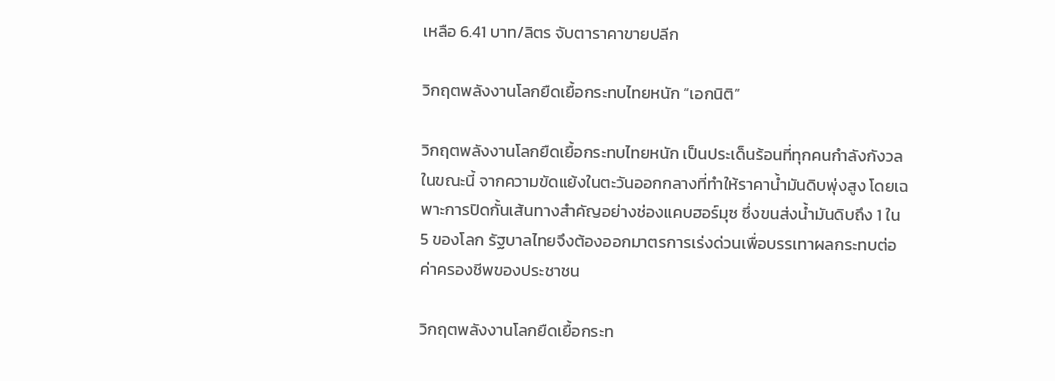เหลือ 6.41 บาท/ลิตร จับตาราคาขายปลีก

วิกฤตพลังงานโลกยืดเยื้อกระทบไทยหนัก “เอกนิติ”

วิกฤตพลังงานโลกยืดเยื้อกระทบไทยหนัก เป็นประเด็นร้อนที่ทุกคนกำลังกังวลในขณะนี้ จากความขัดแย้งในตะวันออกกลางที่ทำให้ราคาน้ำมันดิบพุ่งสูง โดยเฉพาะการปิดกั้นเส้นทางสำคัญอย่างช่องแคบฮอร์มุซ ซึ่งขนส่งน้ำมันดิบถึง 1 ใน 5 ของโลก รัฐบาลไทยจึงต้องออกมาตรการเร่งด่วนเพื่อบรรเทาผลกระทบต่อค่าครองชีพของประชาชน

วิกฤตพลังงานโลกยืดเยื้อกระท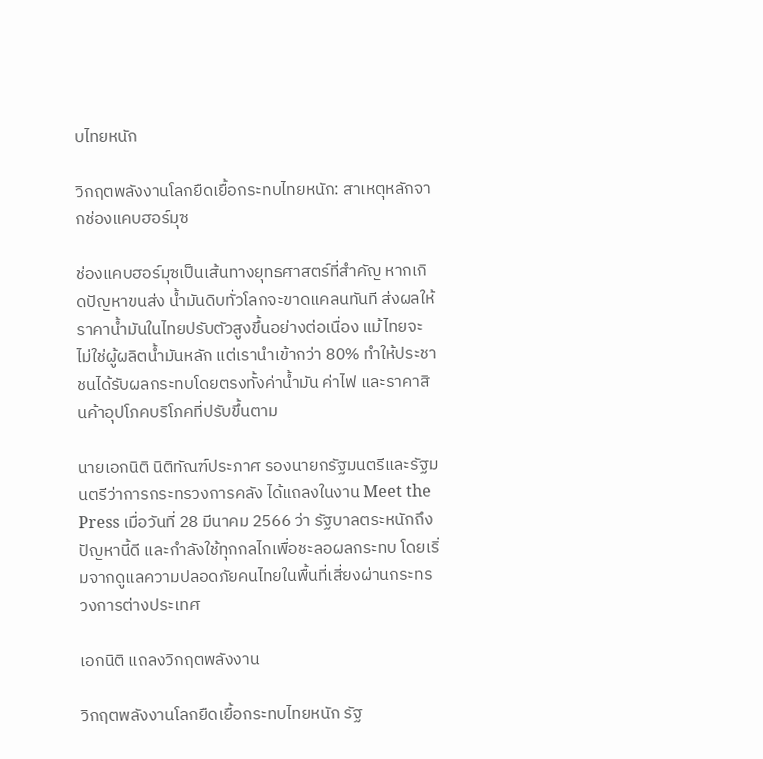บไทยหนัก

วิกฤตพลังงานโลกยืดเยื้อกระทบไทยหนัก: สาเหตุหลักจากช่องแคบฮอร์มุซ

ช่องแคบฮอร์มุซเป็นเส้นทางยุทธศาสตร์ที่สำคัญ หากเกิดปัญหาขนส่ง น้ำมันดิบทั่วโลกจะขาดแคลนทันที ส่งผลให้ราคาน้ำมันในไทยปรับตัวสูงขึ้นอย่างต่อเนื่อง แม้ไทยจะไม่ใช่ผู้ผลิตน้ำมันหลัก แต่เรานำเข้ากว่า 80% ทำให้ประชาชนได้รับผลกระทบโดยตรงทั้งค่าน้ำมัน ค่าไฟ และราคาสินค้าอุปโภคบริโภคที่ปรับขึ้นตาม

นายเอกนิติ นิติทัณฑ์ประภาศ รองนายกรัฐมนตรีและรัฐมนตรีว่าการกระทรวงการคลัง ได้แถลงในงาน Meet the Press เมื่อวันที่ 28 มีนาคม 2566 ว่า รัฐบาลตระหนักถึงปัญหานี้ดี และกำลังใช้ทุกกลไกเพื่อชะลอผลกระทบ โดยเริ่มจากดูแลความปลอดภัยคนไทยในพื้นที่เสี่ยงผ่านกระทรวงการต่างประเทศ

เอกนิติ แถลงวิกฤตพลังงาน

วิกฤตพลังงานโลกยืดเยื้อกระทบไทยหนัก รัฐ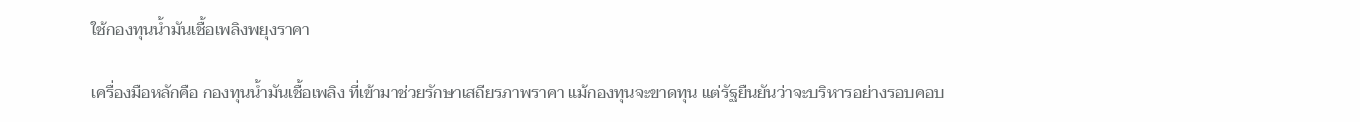ใช้กองทุนน้ำมันเชื้อเพลิงพยุงราคา

เครื่องมือหลักคือ กองทุนน้ำมันเชื้อเพลิง ที่เข้ามาช่วยรักษาเสถียรภาพราคา แม้กองทุนจะขาดทุน แต่รัฐยืนยันว่าจะบริหารอย่างรอบคอบ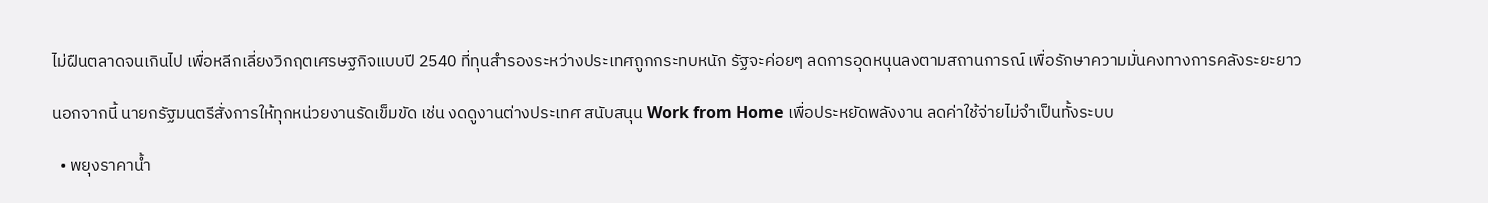ไม่ฝืนตลาดจนเกินไป เพื่อหลีกเลี่ยงวิกฤตเศรษฐกิจแบบปี 2540 ที่ทุนสำรองระหว่างประเทศถูกกระทบหนัก รัฐจะค่อยๆ ลดการอุดหนุนลงตามสถานการณ์ เพื่อรักษาความมั่นคงทางการคลังระยะยาว

นอกจากนี้ นายกรัฐมนตรีสั่งการให้ทุกหน่วยงานรัดเข็มขัด เช่น งดดูงานต่างประเทศ สนับสนุน Work from Home เพื่อประหยัดพลังงาน ลดค่าใช้จ่ายไม่จำเป็นทั้งระบบ

  • พยุงราคาน้ำ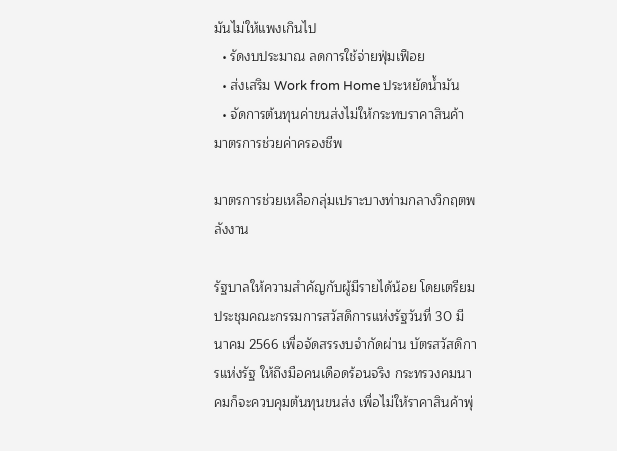มันไม่ให้แพงเกินไป
  • รัดงบประมาณ ลดการใช้จ่ายฟุ่มเฟือย
  • ส่งเสริม Work from Home ประหยัดน้ำมัน
  • จัดการต้นทุนค่าขนส่งไม่ให้กระทบราคาสินค้า
มาตรการช่วยค่าครองชีพ

มาตรการช่วยเหลือกลุ่มเปราะบางท่ามกลางวิกฤตพลังงาน

รัฐบาลให้ความสำคัญกับผู้มีรายได้น้อย โดยเตรียมประชุมคณะกรรมการสวัสดิการแห่งรัฐวันที่ 30 มีนาคม 2566 เพื่อจัดสรรงบจำกัดผ่าน บัตรสวัสดิการแห่งรัฐ ให้ถึงมือคนเดือดร้อนจริง กระทรวงคมนาคมก็จะควบคุมต้นทุนขนส่ง เพื่อไม่ให้ราคาสินค้าพุ่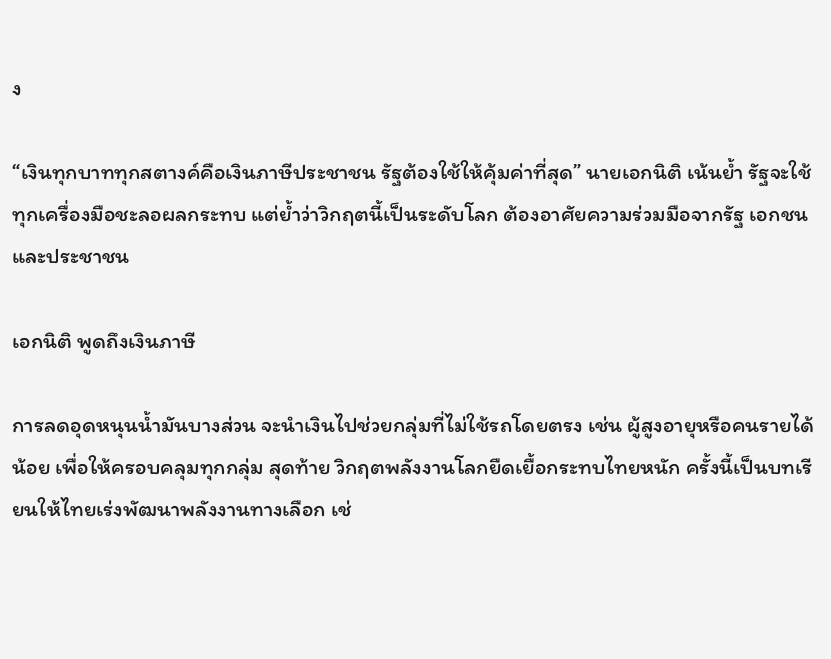ง

“เงินทุกบาททุกสตางค์คือเงินภาษีประชาชน รัฐต้องใช้ให้คุ้มค่าที่สุด” นายเอกนิติ เน้นย้ำ รัฐจะใช้ทุกเครื่องมือชะลอผลกระทบ แต่ย้ำว่าวิกฤตนี้เป็นระดับโลก ต้องอาศัยความร่วมมือจากรัฐ เอกชน และประชาชน

เอกนิติ พูดถึงเงินภาษี

การลดอุดหนุนน้ำมันบางส่วน จะนำเงินไปช่วยกลุ่มที่ไม่ใช้รถโดยตรง เช่น ผู้สูงอายุหรือคนรายได้น้อย เพื่อให้ครอบคลุมทุกกลุ่ม สุดท้าย วิกฤตพลังงานโลกยืดเยื้อกระทบไทยหนัก ครั้งนี้เป็นบทเรียนให้ไทยเร่งพัฒนาพลังงานทางเลือก เช่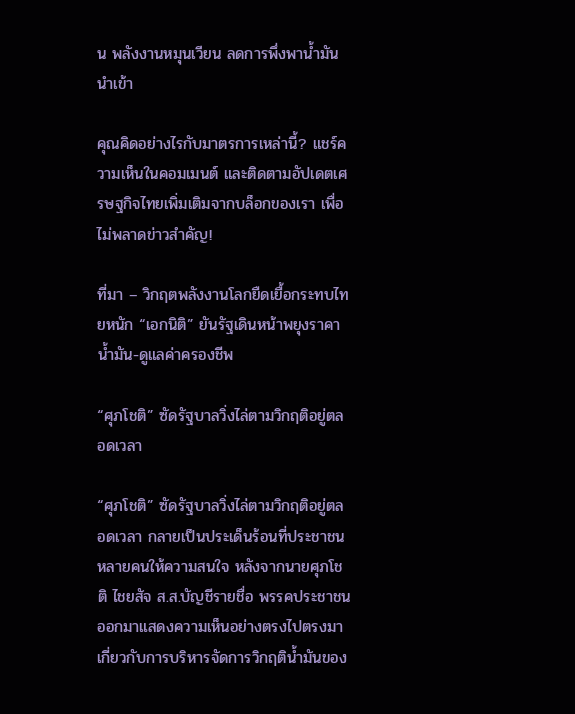น พลังงานหมุนเวียน ลดการพึ่งพาน้ำมันนำเข้า

คุณคิดอย่างไรกับมาตรการเหล่านี้? แชร์ความเห็นในคอมเมนต์ และติดตามอัปเดตเศรษฐกิจไทยเพิ่มเติมจากบล็อกของเรา เพื่อไม่พลาดข่าวสำคัญ!

ที่มา – วิกฤตพลังงานโลกยืดเยื้อกระทบไทยหนัก “เอกนิติ” ยันรัฐเดินหน้าพยุงราคาน้ำมัน-ดูแลค่าครองชีพ

“ศุภโชติ” ซัดรัฐบาลวิ่งไล่ตามวิกฤติอยู่ตลอดเวลา

“ศุภโชติ” ซัดรัฐบาลวิ่งไล่ตามวิกฤติอยู่ตลอดเวลา กลายเป็นประเด็นร้อนที่ประชาชนหลายคนให้ความสนใจ หลังจากนายศุภโชติ ไชยสัจ ส.ส.บัญชีรายชื่อ พรรคประชาชน ออกมาแสดงความเห็นอย่างตรงไปตรงมาเกี่ยวกับการบริหารจัดการวิกฤติน้ำมันของ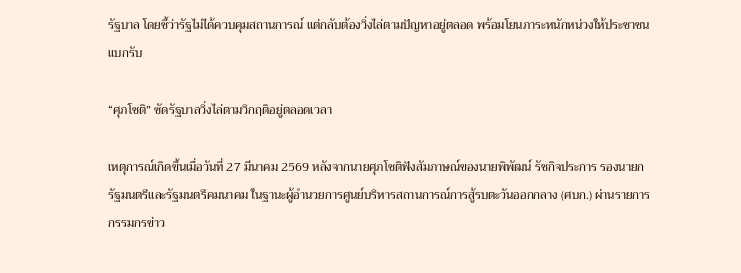รัฐบาล โดยชี้ว่ารัฐไม่ได้ควบคุมสถานการณ์ แต่กลับต้องวิ่งไล่ตามปัญหาอยู่ตลอด พร้อมโยนภาระหนักหน่วงให้ประชาชนแบกรับ

“ศุภโชติ” ซัดรัฐบาลวิ่งไล่ตามวิกฤติอยู่ตลอดเวลา

เหตุการณ์เกิดขึ้นเมื่อวันที่ 27 มีนาคม 2569 หลังจากนายศุภโชติฟังสัมภาษณ์ของนายพิพัฒน์ รัชกิจประการ รองนายกรัฐมนตรีและรัฐมนตรีคมนาคม ในฐานะผู้อำนวยการศูนย์บริหารสถานการณ์การสู้รบตะวันออกกลาง (ศบก.) ผ่านรายการกรรมกรข่าว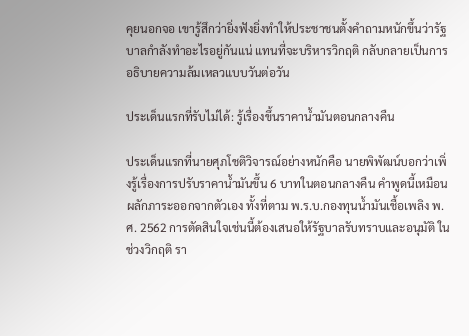คุยนอกจอ เขารู้สึกว่ายิ่งฟังยิ่งทำให้ประชาชนตั้งคำถามหนักขึ้นว่ารัฐบาลกำลังทำอะไรอยู่กันแน่ แทนที่จะบริหารวิกฤติ กลับกลายเป็นการอธิบายความล้มเหลวแบบวันต่อวัน

ประเด็นแรกที่รับไม่ได้: รู้เรื่องขึ้นราคาน้ำมันตอนกลางคืน

ประเด็นแรกที่นายศุภโชติวิจารณ์อย่างหนักคือ นายพิพัฒน์บอกว่าเพิ่งรู้เรื่องการปรับราคาน้ำมันขึ้น 6 บาทในตอนกลางคืน คำพูดนี้เหมือนผลักภาระออกจากตัวเอง ทั้งที่ตาม พ.ร.บ.กองทุนน้ำมันเชื้อเพลิง พ.ศ. 2562 การตัดสินใจเช่นนี้ต้องเสนอให้รัฐบาลรับทราบและอนุมัติ ในช่วงวิกฤติ รา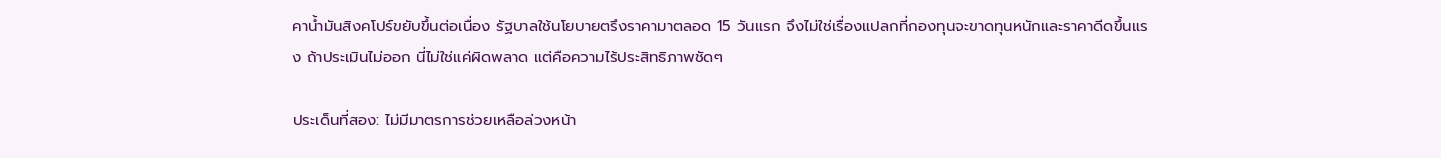คาน้ำมันสิงคโปร์ขยับขึ้นต่อเนื่อง รัฐบาลใช้นโยบายตรึงราคามาตลอด 15 วันแรก จึงไม่ใช่เรื่องแปลกที่กองทุนจะขาดทุนหนักและราคาดีดขึ้นแรง ถ้าประเมินไม่ออก นี่ไม่ใช่แค่ผิดพลาด แต่คือความไร้ประสิทธิภาพชัดๆ

ประเด็นที่สอง: ไม่มีมาตรการช่วยเหลือล่วงหน้า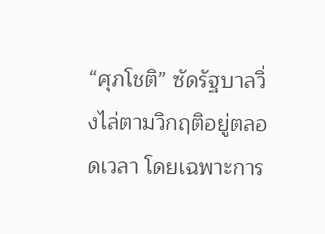“ศุภโชติ” ซัดรัฐบาลวิ่งไล่ตามวิกฤติอยู่ตลอดเวลา โดยเฉพาะการ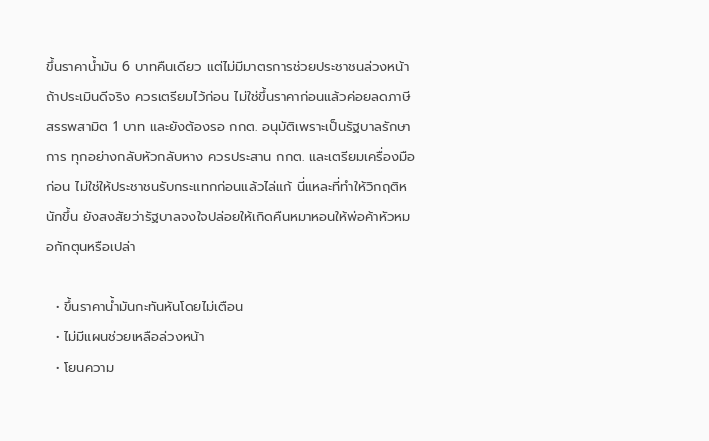ขึ้นราคาน้ำมัน 6 บาทคืนเดียว แต่ไม่มีมาตรการช่วยประชาชนล่วงหน้า ถ้าประเมินดีจริง ควรเตรียมไว้ก่อน ไม่ใช่ขึ้นราคาก่อนแล้วค่อยลดภาษีสรรพสามิต 1 บาท และยังต้องรอ กกต. อนุมัติเพราะเป็นรัฐบาลรักษาการ ทุกอย่างกลับหัวกลับหาง ควรประสาน กกต. และเตรียมเครื่องมือก่อน ไม่ใช่ให้ประชาชนรับกระแทกก่อนแล้วไล่แก้ นี่แหละที่ทำให้วิกฤติหนักขึ้น ยังสงสัยว่ารัฐบาลจงใจปล่อยให้เกิดคืนหมาหอนให้พ่อค้าหัวหมอกักตุนหรือเปล่า

  • ขึ้นราคาน้ำมันกะทันหันโดยไม่เตือน
  • ไม่มีแผนช่วยเหลือล่วงหน้า
  • โยนความ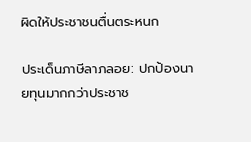ผิดให้ประชาชนตื่นตระหนก

ประเด็นภาษีลาภลอย: ปกป้องนายทุนมากกว่าประชาช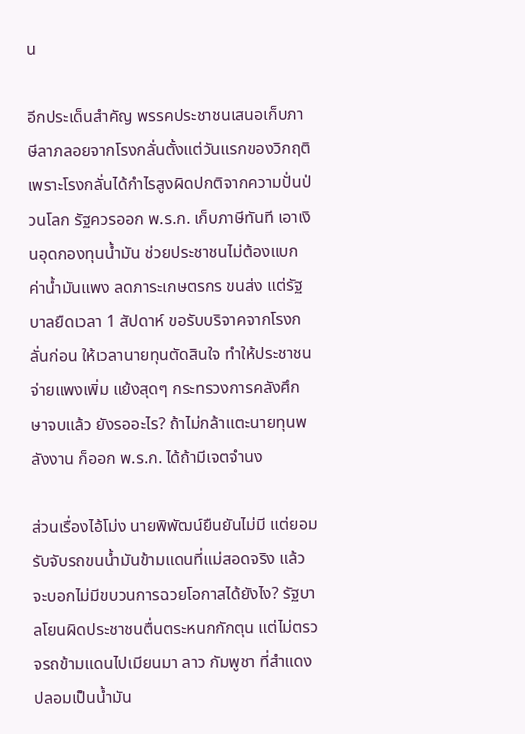น

อีกประเด็นสำคัญ พรรคประชาชนเสนอเก็บภาษีลาภลอยจากโรงกลั่นตั้งแต่วันแรกของวิกฤติ เพราะโรงกลั่นได้กำไรสูงผิดปกติจากความปั่นป่วนโลก รัฐควรออก พ.ร.ก. เก็บภาษีทันที เอาเงินอุดกองทุนน้ำมัน ช่วยประชาชนไม่ต้องแบกค่าน้ำมันแพง ลดภาระเกษตรกร ขนส่ง แต่รัฐบาลยืดเวลา 1 สัปดาห์ ขอรับบริจาคจากโรงกลั่นก่อน ให้เวลานายทุนตัดสินใจ ทำให้ประชาชนจ่ายแพงเพิ่ม แย้งสุดๆ กระทรวงการคลังศึกษาจบแล้ว ยังรออะไร? ถ้าไม่กล้าแตะนายทุนพลังงาน ก็ออก พ.ร.ก. ได้ถ้ามีเจตจำนง

ส่วนเรื่องไอ้โม่ง นายพิพัฒน์ยืนยันไม่มี แต่ยอมรับจับรถขนน้ำมันข้ามแดนที่แม่สอดจริง แล้วจะบอกไม่มีขบวนการฉวยโอกาสได้ยังไง? รัฐบาลโยนผิดประชาชนตื่นตระหนกกักตุน แต่ไม่ตรวจรถข้ามแดนไปเมียนมา ลาว กัมพูชา ที่สำแดงปลอมเป็นน้ำมัน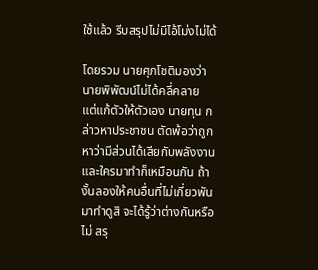ใช้แล้ว รีบสรุปไม่มีไอ้โม่งไม่ได้

โดยรวม นายศุภโชติมองว่านายพิพัฒน์ไม่ได้คลี่คลาย แต่แก้ตัวให้ตัวเอง นายทุน กล่าวหาประชาชน ตัดพ้อว่าถูกหาว่ามีส่วนได้เสียกับพลังงาน และใครมาทำก็เหมือนกัน ถ้างั้นลองให้คนอื่นที่ไม่เกี่ยวพันมาทำดูสิ จะได้รู้ว่าต่างกันหรือไม่ สรุ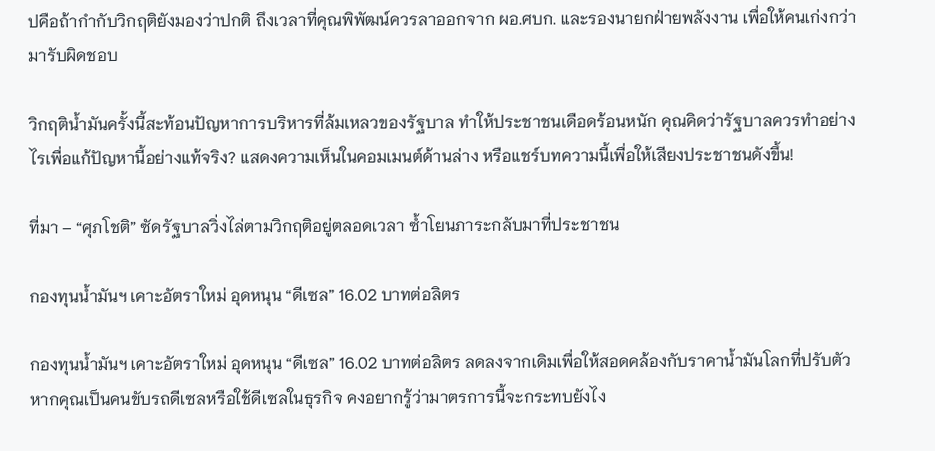ปคือถ้ากำกับวิกฤติยังมองว่าปกติ ถึงเวลาที่คุณพิพัฒน์ควรลาออกจาก ผอ.ศบก. และรองนายกฝ่ายพลังงาน เพื่อให้คนเก่งกว่ามารับผิดชอบ

วิกฤติน้ำมันครั้งนี้สะท้อนปัญหาการบริหารที่ล้มเหลวของรัฐบาล ทำให้ประชาชนเดือดร้อนหนัก คุณคิดว่ารัฐบาลควรทำอย่างไรเพื่อแก้ปัญหานี้อย่างแท้จริง? แสดงความเห็นในคอมเมนต์ด้านล่าง หรือแชร์บทความนี้เพื่อให้เสียงประชาชนดังขึ้น!

ที่มา – “ศุภโชติ” ซัดรัฐบาลวิ่งไล่ตามวิกฤติอยู่ตลอดเวลา ซ้ำโยนภาระกลับมาที่ประชาชน

กองทุนน้ำมันฯ เคาะอัตราใหม่ อุดหนุน “ดีเซล” 16.02 บาทต่อลิตร

กองทุนน้ำมันฯ เคาะอัตราใหม่ อุดหนุน “ดีเซล” 16.02 บาทต่อลิตร ลดลงจากเดิมเพื่อให้สอดคล้องกับราคาน้ำมันโลกที่ปรับตัว หากคุณเป็นคนขับรถดีเซลหรือใช้ดีเซลในธุรกิจ คงอยากรู้ว่ามาตรการนี้จะกระทบยังไง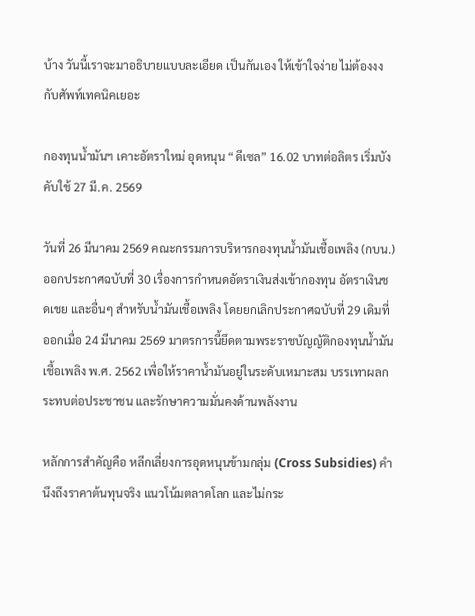บ้าง วันนี้เราจะมาอธิบายแบบละเอียด เป็นกันเอง ให้เข้าใจง่าย ไม่ต้องงงกับศัพท์เทคนิคเยอะ

กองทุนน้ำมันฯ เคาะอัตราใหม่ อุดหนุน “ดีเซล” 16.02 บาทต่อลิตร เริ่มบังคับใช้ 27 มี.ค. 2569

วันที่ 26 มีนาคม 2569 คณะกรรมการบริหารกองทุนน้ำมันเชื้อเพลิง (กบน.) ออกประกาศฉบับที่ 30 เรื่องการกำหนดอัตราเงินส่งเข้ากองทุน อัตราเงินชดเชย และอื่นๆ สำหรับน้ำมันเชื้อเพลิง โดยยกเลิกประกาศฉบับที่ 29 เดิมที่ออกเมื่อ 24 มีนาคม 2569 มาตรการนี้ยึดตามพระราชบัญญัติกองทุนน้ำมันเชื้อเพลิง พ.ศ. 2562 เพื่อให้ราคาน้ำมันอยู่ในระดับเหมาะสม บรรเทาผลกระทบต่อประชาชน และรักษาความมั่นคงด้านพลังงาน

หลักการสำคัญคือ หลีกเลี่ยงการอุดหนุนข้ามกลุ่ม (Cross Subsidies) คำนึงถึงราคาต้นทุนจริง แนวโน้มตลาดโลก และไม่กระ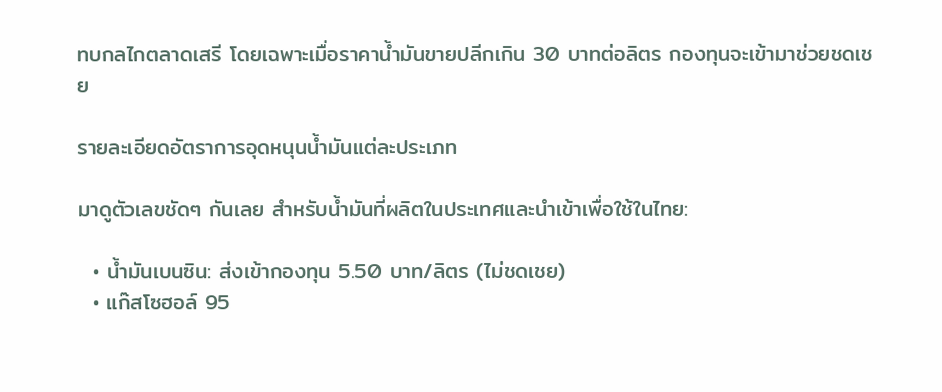ทบกลไกตลาดเสรี โดยเฉพาะเมื่อราคาน้ำมันขายปลีกเกิน 30 บาทต่อลิตร กองทุนจะเข้ามาช่วยชดเชย

รายละเอียดอัตราการอุดหนุนน้ำมันแต่ละประเภท

มาดูตัวเลขชัดๆ กันเลย สำหรับน้ำมันที่ผลิตในประเทศและนำเข้าเพื่อใช้ในไทย:

  • น้ำมันเบนซิน: ส่งเข้ากองทุน 5.50 บาท/ลิตร (ไม่ชดเชย)
  • แก๊สโซฮอล์ 95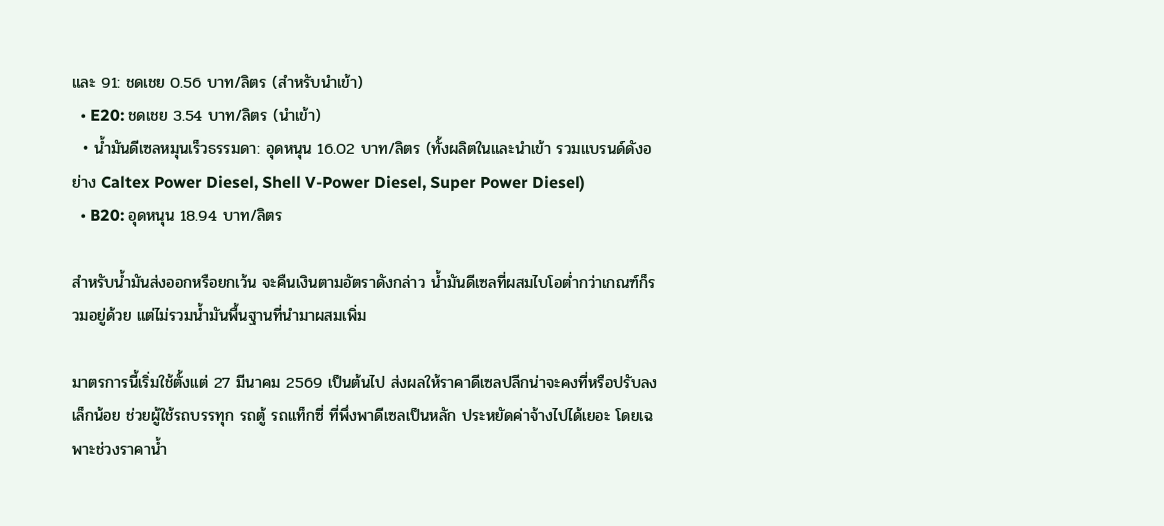และ 91: ชดเชย 0.56 บาท/ลิตร (สำหรับนำเข้า)
  • E20: ชดเชย 3.54 บาท/ลิตร (นำเข้า)
  • น้ำมันดีเซลหมุนเร็วธรรมดา: อุดหนุน 16.02 บาท/ลิตร (ทั้งผลิตในและนำเข้า รวมแบรนด์ดังอย่าง Caltex Power Diesel, Shell V-Power Diesel, Super Power Diesel)
  • B20: อุดหนุน 18.94 บาท/ลิตร

สำหรับน้ำมันส่งออกหรือยกเว้น จะคืนเงินตามอัตราดังกล่าว น้ำมันดีเซลที่ผสมไบโอต่ำกว่าเกณฑ์ก็รวมอยู่ด้วย แต่ไม่รวมน้ำมันพื้นฐานที่นำมาผสมเพิ่ม

มาตรการนี้เริ่มใช้ตั้งแต่ 27 มีนาคม 2569 เป็นต้นไป ส่งผลให้ราคาดีเซลปลีกน่าจะคงที่หรือปรับลงเล็กน้อย ช่วยผู้ใช้รถบรรทุก รถตู้ รถแท็กซี่ ที่พึ่งพาดีเซลเป็นหลัก ประหยัดค่าจ้างไปได้เยอะ โดยเฉพาะช่วงราคาน้ำ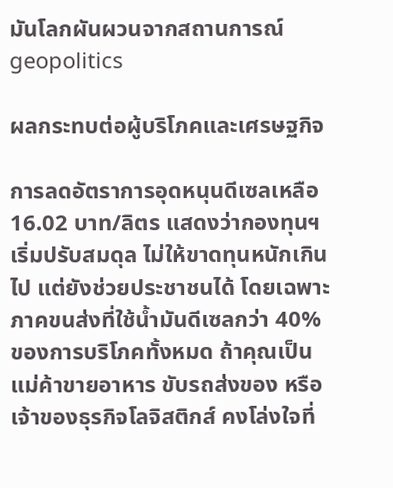มันโลกผันผวนจากสถานการณ์ geopolitics

ผลกระทบต่อผู้บริโภคและเศรษฐกิจ

การลดอัตราการอุดหนุนดีเซลเหลือ 16.02 บาท/ลิตร แสดงว่ากองทุนฯ เริ่มปรับสมดุล ไม่ให้ขาดทุนหนักเกินไป แต่ยังช่วยประชาชนได้ โดยเฉพาะภาคขนส่งที่ใช้น้ำมันดีเซลกว่า 40% ของการบริโภคทั้งหมด ถ้าคุณเป็นแม่ค้าขายอาหาร ขับรถส่งของ หรือเจ้าของธุรกิจโลจิสติกส์ คงโล่งใจที่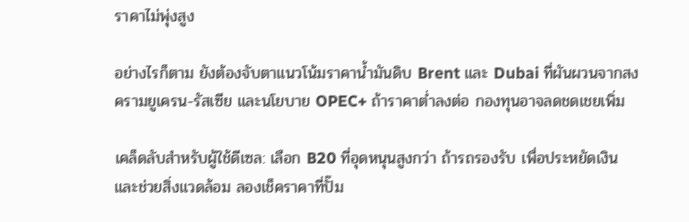ราคาไม่พุ่งสูง

อย่างไรก็ตาม ยังต้องจับตาแนวโน้มราคาน้ำมันดิบ Brent และ Dubai ที่ผันผวนจากสงครามยูเครน-รัสเซีย และนโยบาย OPEC+ ถ้าราคาต่ำลงต่อ กองทุนอาจลดชดเชยเพิ่ม

เคล็ดลับสำหรับผู้ใช้ดีเซล: เลือก B20 ที่อุดหนุนสูงกว่า ถ้ารถรองรับ เพื่อประหยัดเงิน และช่วยสิ่งแวดล้อม ลองเช็คราคาที่ปั๊ม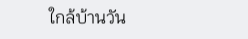ใกล้บ้านวัน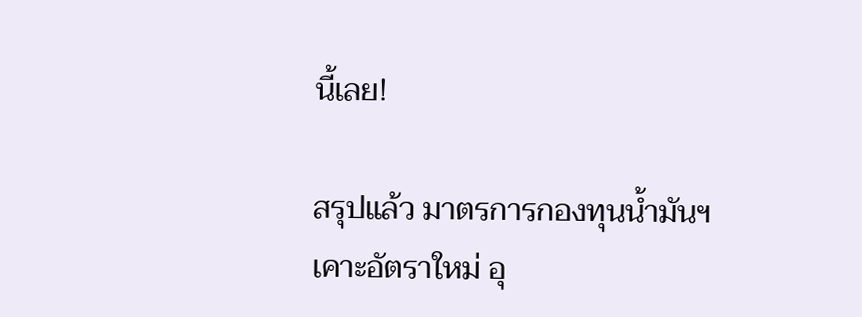นี้เลย!

สรุปแล้ว มาตรการกองทุนน้ำมันฯ เคาะอัตราใหม่ อุ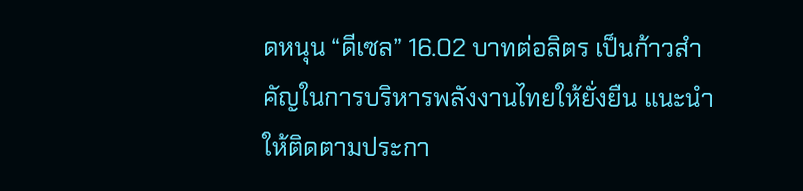ดหนุน “ดีเซล” 16.02 บาทต่อลิตร เป็นก้าวสำคัญในการบริหารพลังงานไทยให้ยั่งยืน แนะนำให้ติดตามประกา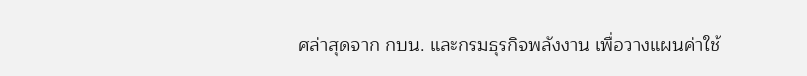ศล่าสุดจาก กบน. และกรมธุรกิจพลังงาน เพื่อวางแผนค่าใช้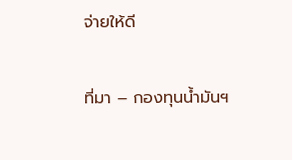จ่ายให้ดี

ที่มา – กองทุนน้ำมันฯ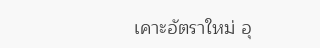เคาะอัตราใหม่ อุ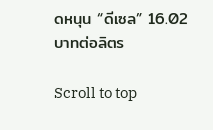ดหนุน “ดีเซล” 16.02 บาทต่อลิตร

Scroll to top